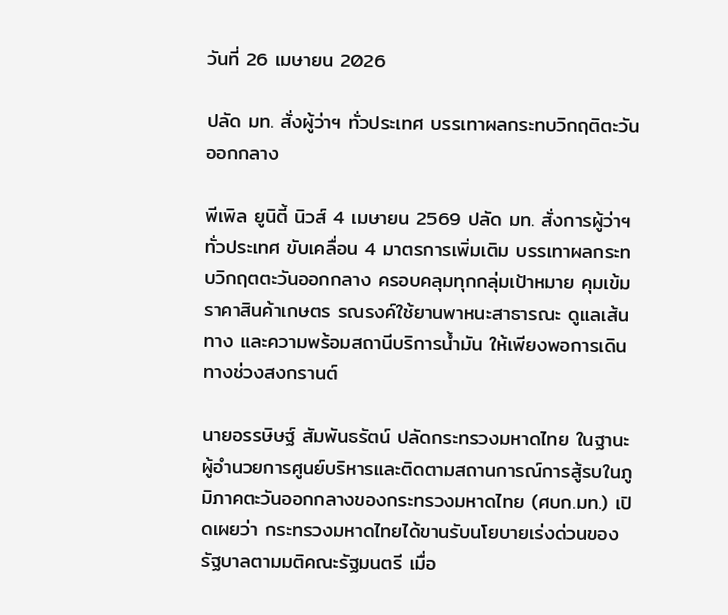วันที่ 26 เมษายน 2026

ปลัด มท. สั่งผู้ว่าฯ ทั่วประเทศ บรรเทาผลกระทบวิกฤติตะวันออกกลาง

พีเพิล ยูนิตี้ นิวส์ 4 เมษายน 2569 ปลัด มท. สั่งการผู้ว่าฯ ทั่วประเทศ ขับเคลื่อน 4 มาตรการเพิ่มเติม บรรเทาผลกระทบวิกฤตตะวันออกกลาง ครอบคลุมทุกกลุ่มเป้าหมาย คุมเข้มราคาสินค้าเกษตร รณรงค์ใช้ยานพาหนะสาธารณะ ดูแลเส้นทาง และความพร้อมสถานีบริการน้ำมัน ให้เพียงพอการเดินทางช่วงสงกรานต์

นายอรรษิษฐ์ สัมพันธรัตน์ ปลัดกระทรวงมหาดไทย ในฐานะผู้อำนวยการศูนย์บริหารและติดตามสถานการณ์การสู้รบในภูมิภาคตะวันออกกลางของกระทรวงมหาดไทย (ศบก.มท.) เปิดเผยว่า กระทรวงมหาดไทยได้ขานรับนโยบายเร่งด่วนของรัฐบาลตามมติคณะรัฐมนตรี เมื่อ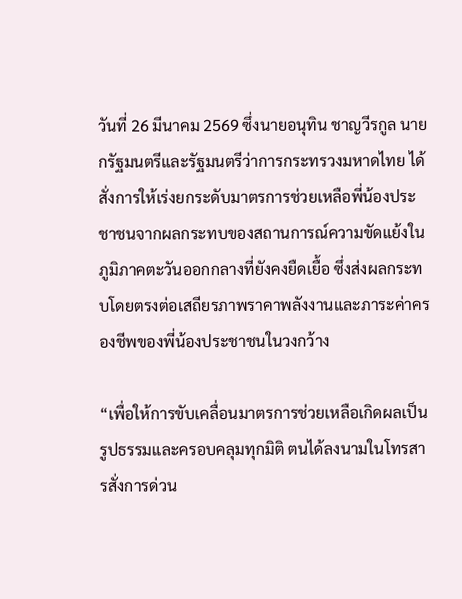วันที่ 26 มีนาคม 2569 ซึ่งนายอนุทิน ชาญวีรกูล นายกรัฐมนตรีและรัฐมนตรีว่าการกระทรวงมหาดไทย ได้สั่งการให้เร่งยกระดับมาตรการช่วยเหลือพี่น้องประชาชนจากผลกระทบของสถานการณ์ความขัดแย้งในภูมิภาคตะวันออกกลางที่ยังคงยืดเยื้อ ซึ่งส่งผลกระทบโดยตรงต่อเสถียรภาพราคาพลังงานและภาระค่าครองชีพของพี่น้องประชาชนในวงกว้าง

“เพื่อให้การขับเคลื่อนมาตรการช่วยเหลือเกิดผลเป็นรูปธรรมและครอบคลุมทุกมิติ ตนได้ลงนามในโทรสารสั่งการด่วน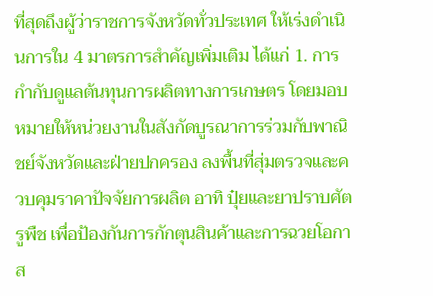ที่สุดถึงผู้ว่าราชการจังหวัดทั่วประเทศ ให้เร่งดำเนินการใน 4 มาตรการสำคัญเพิ่มเติม ได้แก่ 1. การกำกับดูแลต้นทุนการผลิตทางการเกษตร โดยมอบหมายให้หน่วยงานในสังกัดบูรณาการร่วมกับพาณิชย์จังหวัดและฝ่ายปกครอง ลงพื้นที่สุ่มตรวจและควบคุมราคาปัจจัยการผลิต อาทิ ปุ๋ยและยาปราบศัตรูพืช เพื่อป้องกันการกักตุนสินค้าและการฉวยโอกาส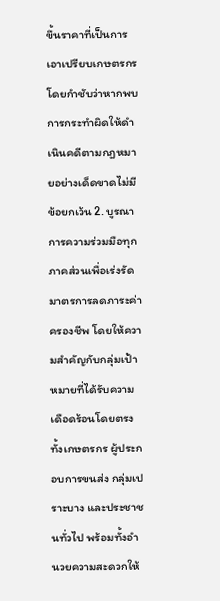ขึ้นราคาที่เป็นการเอาเปรียบเกษตรกร โดยกำชับว่าหากพบการกระทำผิดให้ดำเนินคดีตามกฎหมายอย่างเด็ดขาดไม่มีข้อยกเว้น 2. บูรณาการความร่วมมือทุกภาคส่วนเพื่อเร่งรัดมาตรการลดภาระค่าครองชีพ โดยให้ความสำคัญกับกลุ่มเป้าหมายที่ได้รับความเดือดร้อนโดยตรง ทั้งเกษตรกร ผู้ประกอบการขนส่ง กลุ่มเปราะบาง และประชาชนทั่วไป พร้อมทั้งอำนวยความสะดวกให้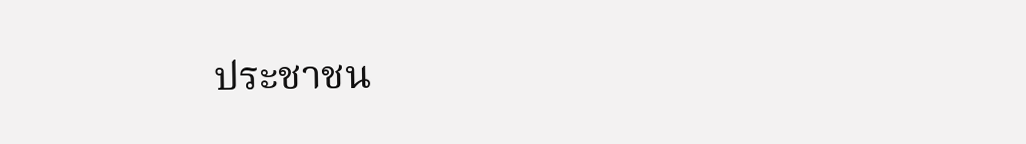ประชาชน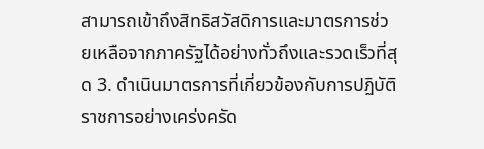สามารถเข้าถึงสิทธิสวัสดิการและมาตรการช่วยเหลือจากภาครัฐได้อย่างทั่วถึงและรวดเร็วที่สุด 3. ดำเนินมาตรการที่เกี่ยวข้องกับการปฏิบัติราชการอย่างเคร่งครัด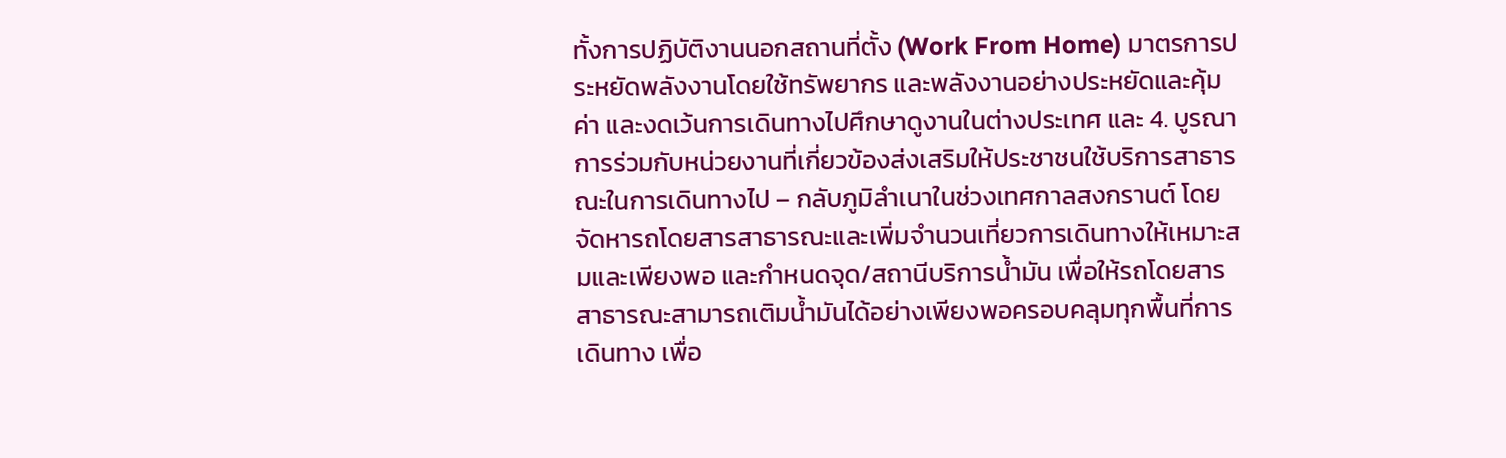ทั้งการปฏิบัติงานนอกสถานที่ตั้ง (Work From Home) มาตรการประหยัดพลังงานโดยใช้ทรัพยากร และพลังงานอย่างประหยัดและคุ้มค่า และงดเว้นการเดินทางไปศึกษาดูงานในต่างประเทศ และ 4. บูรณาการร่วมกับหน่วยงานที่เกี่ยวข้องส่งเสริมให้ประชาชนใช้บริการสาธารณะในการเดินทางไป – กลับภูมิลำเนาในช่วงเทศกาลสงกรานต์ โดยจัดหารถโดยสารสาธารณะและเพิ่มจำนวนเที่ยวการเดินทางให้เหมาะสมและเพียงพอ และกำหนดจุด/สถานีบริการน้ำมัน เพื่อให้รถโดยสารสาธารณะสามารถเติมน้ำมันได้อย่างเพียงพอครอบคลุมทุกพื้นที่การเดินทาง เพื่อ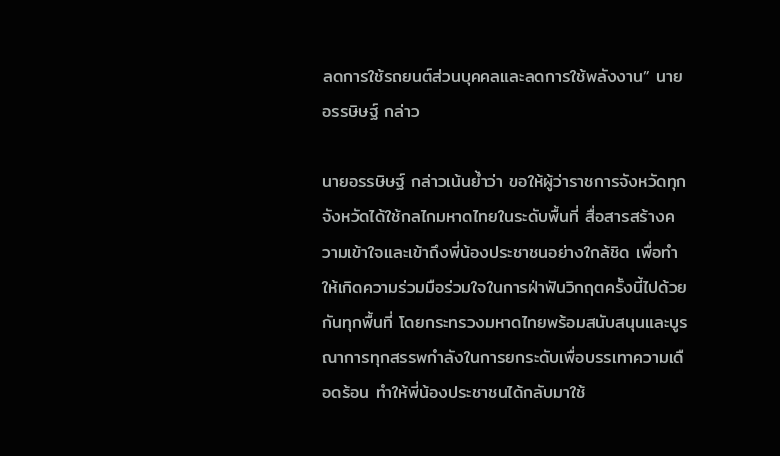ลดการใช้รถยนต์ส่วนบุคคลและลดการใช้พลังงาน” นายอรรษิษฐ์ กล่าว

นายอรรษิษฐ์ กล่าวเน้นย้ำว่า ขอให้ผู้ว่าราชการจังหวัดทุกจังหวัดได้ใช้กลไกมหาดไทยในระดับพื้นที่ สื่อสารสร้างความเข้าใจและเข้าถึงพี่น้องประชาชนอย่างใกล้ชิด เพื่อทำให้เกิดความร่วมมือร่วมใจในการฝ่าฟันวิกฤตครั้งนี้ไปด้วยกันทุกพื้นที่ โดยกระทรวงมหาดไทยพร้อมสนับสนุนและบูรณาการทุกสรรพกำลังในการยกระดับเพื่อบรรเทาความเดือดร้อน ทำให้พี่น้องประชาชนได้กลับมาใช้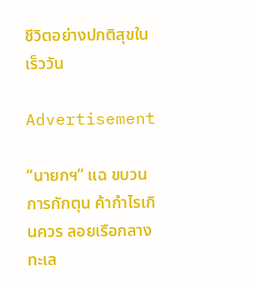ชีวิตอย่างปกติสุขในเร็ววัน

Advertisement

“นายกฯ” แฉ ขบวนการกักตุน ค้ากำไรเกินควร ลอยเรือกลางทะเล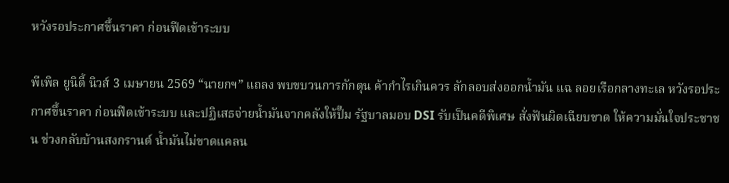หวังรอประกาศขึ้นราคา ก่อนฟีดเข้าระบบ

พีเพิล ยูนิตี้ นิวส์ 3 เมษายน 2569 “นายกฯ” แถลง พบขบวนการกักตุน ค้ากำไรเกินควร ลักลอบส่งออกน้ำมัน แฉ ลอยเรือกลางทะเล หวังรอประกาศขึ้นราคา ก่อนฟีดเข้าระบบ และปฏิเสธจ่ายน้ำมันจากคลังให้ปั๊ม รัฐบาลมอบ DSI รับเป็นคดีพิเศษ สั่งฟันผิดเฉียบขาด ให้ความมั่นใจประชาชน ช่วงกลับบ้านสงกรานต์ น้ำมันไม่ขาดแคลน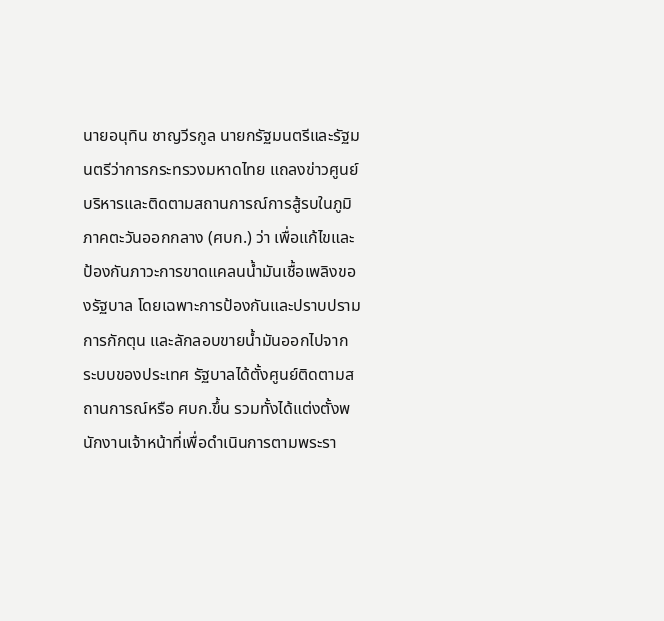นายอนุทิน ชาญวีรกูล นายกรัฐมนตรีและรัฐมนตรีว่าการกระทรวงมหาดไทย แถลงข่าวศูนย์บริหารและติดตามสถานการณ์การสู้รบในภูมิภาคตะวันออกกลาง (ศบก.) ว่า เพื่อแก้ไขและป้องกันภาวะการขาดแคลนน้ำมันเชื้อเพลิงของรัฐบาล โดยเฉพาะการป้องกันและปราบปราม การกักตุน และลักลอบขายน้ำมันออกไปจากระบบของประเทศ รัฐบาลได้ตั้งศูนย์ติดตามสถานการณ์หรือ ศบก.ขึ้น รวมทั้งได้แต่งตั้งพนักงานเจ้าหน้าที่เพื่อดำเนินการตามพระรา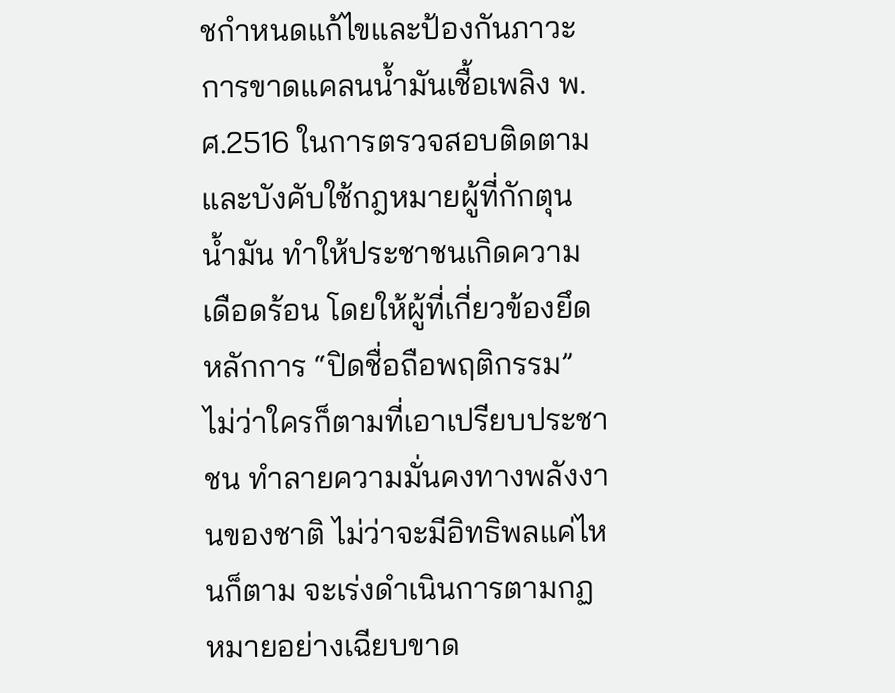ชกำหนดแก้ไขและป้องกันภาวะการขาดแคลนน้ำมันเชื้อเพลิง พ.ศ.2516 ในการตรวจสอบติดตามและบังคับใช้กฎหมายผู้ที่กักตุนน้ำมัน ทำให้ประชาชนเกิดความเดือดร้อน โดยให้ผู้ที่เกี่ยวข้องยึดหลักการ “ปิดชื่อถือพฤติกรรม” ไม่ว่าใครก็ตามที่เอาเปรียบประชาชน ทำลายความมั่นคงทางพลังงานของชาติ ไม่ว่าจะมีอิทธิพลแค่ไหนก็ตาม จะเร่งดำเนินการตามกฏหมายอย่างเฉียบขาด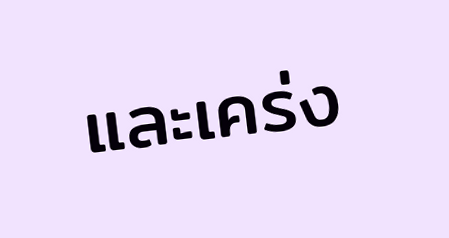และเคร่ง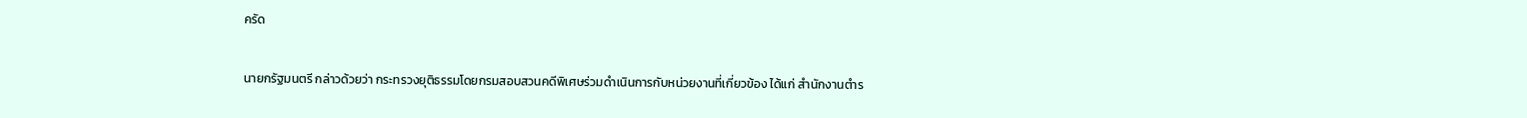ครัด

นายกรัฐมนตรี กล่าวด้วยว่า กระทรวงยุติธรรมโดยกรมสอบสวนคดีพิเศษร่วมดำเนินการกับหน่วยงานที่เกี่ยวข้อง ได้แก่ สำนักงานตำร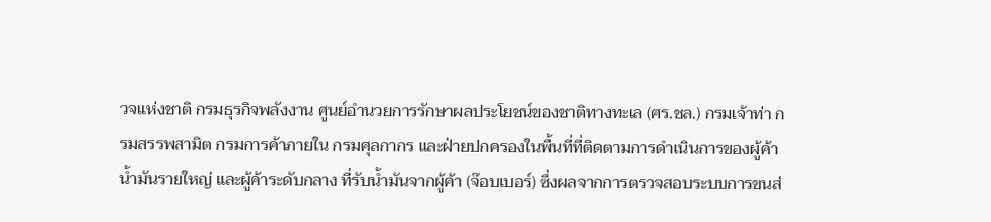วจแห่งชาติ กรมธุรกิจพลังงาน ศูนย์อำนวยการรักษาผลประโยชน์ของชาติทางทะเล (ศร.ชล.) กรมเจ้าท่า กรมสรรพสามิต กรมการค้าภายใน กรมศุลกากร และฝ่ายปกครองในพื้นที่ที่ติดตามการดำเนินการของผู้ค้าน้ำมันรายใหญ่ และผู้ค้าระดับกลาง ที่รับน้ำมันจากผู้ค้า (จ๊อบเบอร์) ซึ่งผลจากการตรวจสอบระบบการขนส่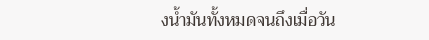งน้ำมันทั้งหมดจนถึงเมื่อวัน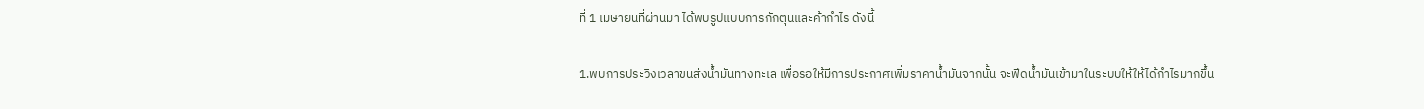ที่ 1 เมษายนที่ผ่านมา ได้พบรูปแบบการกักตุนและค้ากำไร ดังนี้

1.พบการประวิงเวลาขนส่งน้ำมันทางทะเล เพื่อรอให้มีการประกาศเพิ่มราคาน้ำมันจากนั้น จะฟีดน้ำมันเข้ามาในระบบให้ให้ได้กำไรมากขึ้น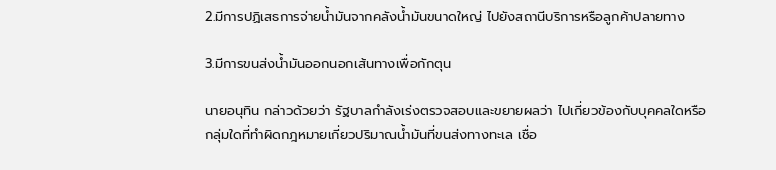2.มีการปฏิเสธการจ่ายน้ำมันจากคลังน้ำมันขนาดใหญ่ ไปยังสถานีบริการหรือลูกค้าปลายทาง

3.มีการขนส่งน้ำมันออกนอกเส้นทางเพื่อกักตุน

นายอนุทิน กล่าวด้วยว่า รัฐบาลกำลังเร่งตรวจสอบและขยายผลว่า ไปเกี่ยวข้องกับบุคคลใดหรือกลุ่มใดที่ทำผิดกฎหมายเกี่ยวปริมาณน้ำมันที่ขนส่งทางทะเล เชื่อ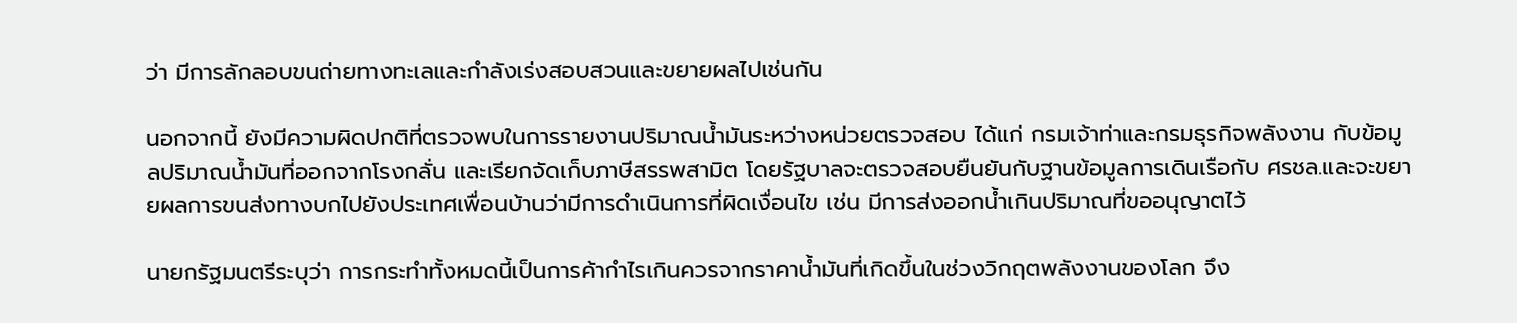ว่า มีการลักลอบขนถ่ายทางทะเลและกำลังเร่งสอบสวนและขยายผลไปเช่นกัน

นอกจากนี้ ยังมีความผิดปกติที่ตรวจพบในการรายงานปริมาณน้ำมันระหว่างหน่วยตรวจสอบ ได้แก่ กรมเจ้าท่าและกรมธุรกิจพลังงาน กับข้อมูลปริมาณน้ำมันที่ออกจากโรงกลั่น และเรียกจัดเก็บภาษีสรรพสามิต โดยรัฐบาลจะตรวจสอบยืนยันกับฐานข้อมูลการเดินเรือกับ ศรชล.และจะขยายผลการขนส่งทางบกไปยังประเทศเพื่อนบ้านว่ามีการดำเนินการที่ผิดเงื่อนไข เช่น มีการส่งออกน้ำเกินปริมาณที่ขออนุญาตไว้

นายกรัฐมนตรีระบุว่า การกระทำทั้งหมดนี้เป็นการค้ากำไรเกินควรจากราคาน้ำมันที่เกิดขึ้นในช่วงวิกฤตพลังงานของโลก จึง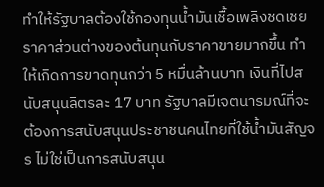ทำให้รัฐบาลต้องใช้กองทุนน้ำมันเชื้อเพลิงชดเชยราคาส่วนต่างของต้นทุนกับราคาขายมากขึ้น ทำให้เกิดการขาดทุนกว่า 5 หมื่นล้านบาท เงินที่ไปสนับสนุนลิตรละ 17 บาท รัฐบาลมีเจตนารมณ์ที่จะต้องการสนับสนุนประชาชนคนไทยที่ใช้น้ำมันสัญจร ไม่ใช่เป็นการสนับสนุน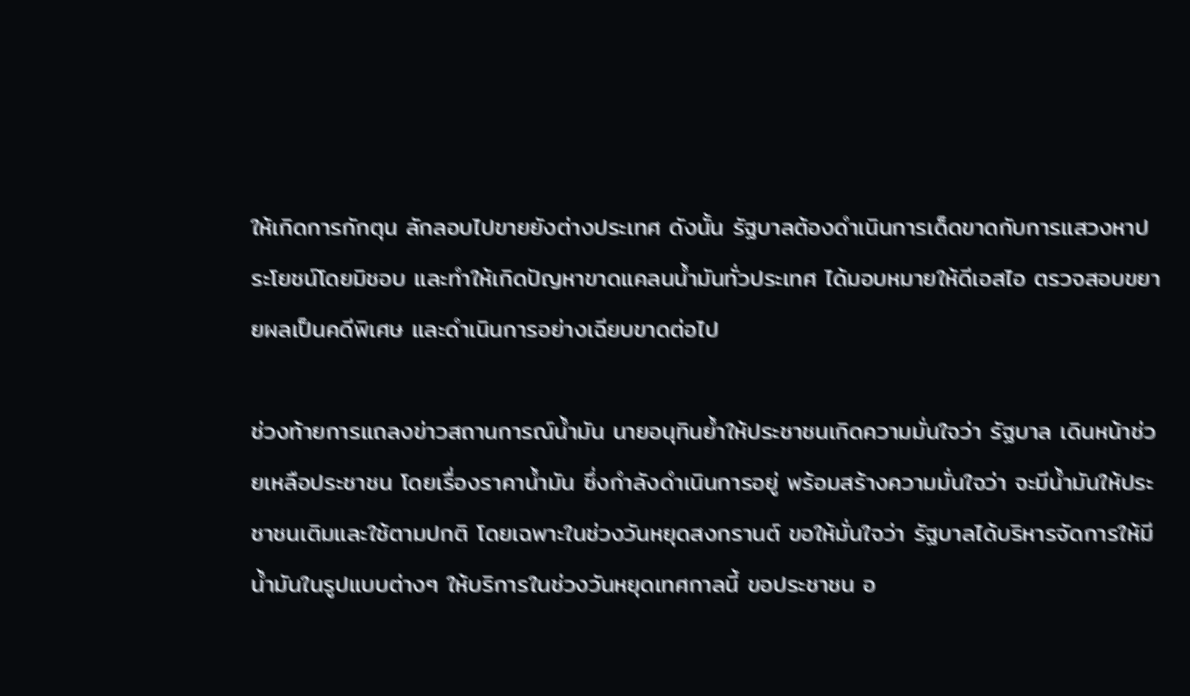ให้เกิดการกักตุน ลักลอบไปขายยังต่างประเทศ ดังนั้น รัฐบาลต้องดำเนินการเด็ดขาดกับการแสวงหาประโยชน์โดยมิชอบ และทำให้เกิดปัญหาขาดแคลนน้ำมันทั่วประเทศ ได้มอบหมายให้ดีเอสไอ ตรวจสอบขยายผลเป็นคดีพิเศษ และดำเนินการอย่างเฉียบขาดต่อไป

ช่วงท้ายการแถลงข่าวสถานการณ์น้ำมัน นายอนุทินย้ำให้ประชาชนเกิดความมั่นใจว่า รัฐบาล เดินหน้าช่วยเหลือประชาชน โดยเรื่องราคาน้ำมัน ซึ่งกำลังดำเนินการอยู่ พร้อมสร้างความมั่นใจว่า จะมีน้ำมันให้ประชาชนเติมและใช้ตามปกติ โดยเฉพาะในช่วงวันหยุดสงกรานต์ ขอให้มั่นใจว่า รัฐบาลได้บริหารจัดการให้มีน้ำมันในรูปแบบต่างๆ ให้บริการในช่วงวันหยุดเทศกาลนี้ ขอประชาชน อ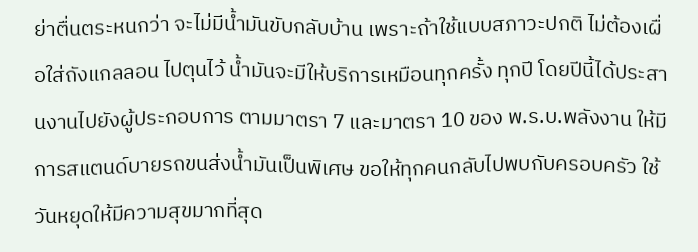ย่าตื่นตระหนกว่า จะไม่มีน้ำมันขับกลับบ้าน เพราะถ้าใช้แบบสภาวะปกติ ไม่ต้องเผื่อใส่ถังแกลลอน ไปตุนไว้ น้ำมันจะมีให้บริการเหมือนทุกครั้ง ทุกปี โดยปีนี้ได้ประสานงานไปยังผู้ประกอบการ ตามมาตรา 7 และมาตรา 10 ของ พ.ร.บ.พลังงาน ให้มีการสแตนด์บายรถขนส่งน้ำมันเป็นพิเศษ ขอให้ทุกคนกลับไปพบกับครอบครัว ใช้วันหยุดให้มีความสุขมากที่สุด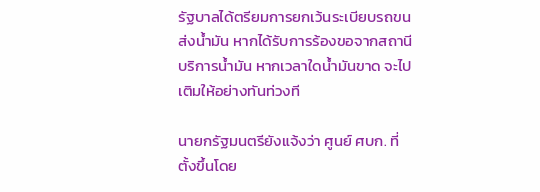รัฐบาลได้ตรียมการยกเว้นระเบียบรถขนส่งน้ำมัน หากได้รับการร้องขอจากสถานีบริการน้ำมัน หากเวลาใดน้ำมันขาด จะไปเติมให้อย่างทันท่วงที

นายกรัฐมนตรียังแจ้งว่า ศูนย์ ศบก. ที่ตั้งขึ้นโดย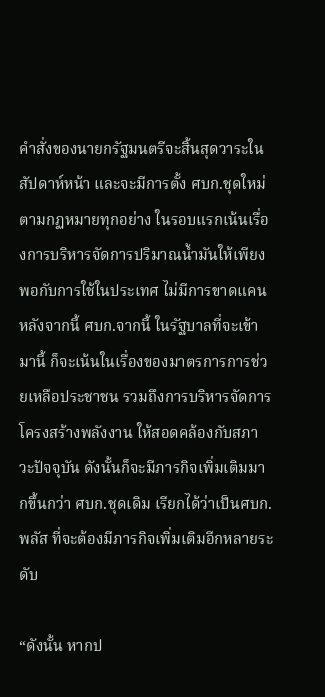คำสั่งของนายกรัฐมนตรีจะสิ้นสุดวาระในสัปดาห์หน้า และจะมีการตั้ง ศบก.ชุดใหม่ ตามกฏหมายทุกอย่าง ในรอบแรกเน้นเรื่องการบริหารจัดการปริมาณน้ำมันให้เพียงพอกับการใช้ในประเทศ ไม่มีการขาดแคน หลังจากนี้ ศบก.จากนี้ ในรัฐบาลที่จะเข้ามานี้ ก็จะเน้นในเรื่องของมาตรการการช่วยเหลือประชาชน รวมถึงการบริหารจัดการโครงสร้างพลังงาน ให้สอดคล้องกับสภาวะปัจจุบัน ดังนั้นก็จะมีภารกิจเพิ่มเติมมากขึ้นกว่า ศบก.ชุดเดิม เรียกได้ว่าเป็นศบก.พลัส ที่จะต้องมีภารกิจเพิ่มเติมอีกหลายระดับ

“ดังนั้น หากป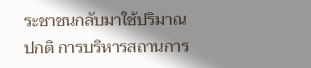ระชาชนกลับมาใช้ปริมาณปกติ การบริหารสถานการ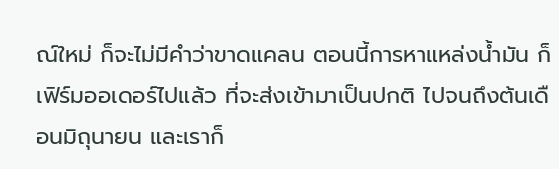ณ์ใหม่ ก็จะไม่มีคำว่าขาดแคลน ตอนนี้การหาแหล่งน้ำมัน ก็เฟิร์มออเดอร์ไปแล้ว ที่จะส่งเข้ามาเป็นปกติ ไปจนถึงต้นเดือนมิถุนายน และเราก็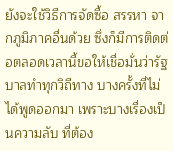ยังจะใช้วิธีการจัดซื้อ สรรหา จากภูมิภาคอื่นด้วย ซึ่งก็มีการติดต่อตลอดเวลานี้ขอให้เชื่อมั่นว่ารัฐบาลทำทุกวิถีทาง บางครั้งที่ไม่ได้พูดออกมา เพราะบางเรื่องเป็นความลับ ที่ต้อง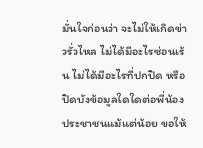มั่นใจก่อนว่า จะไม่ให้เกิดข่าวรั่วไหล ไม่ได้มีอะไรซ่อนเร้น ไม่ได้มีอะไรที่ปกปิด หรือปิดบังข้อมูลใดใดต่อพี่น้องประชาชนแม้แต่น้อย ขอให้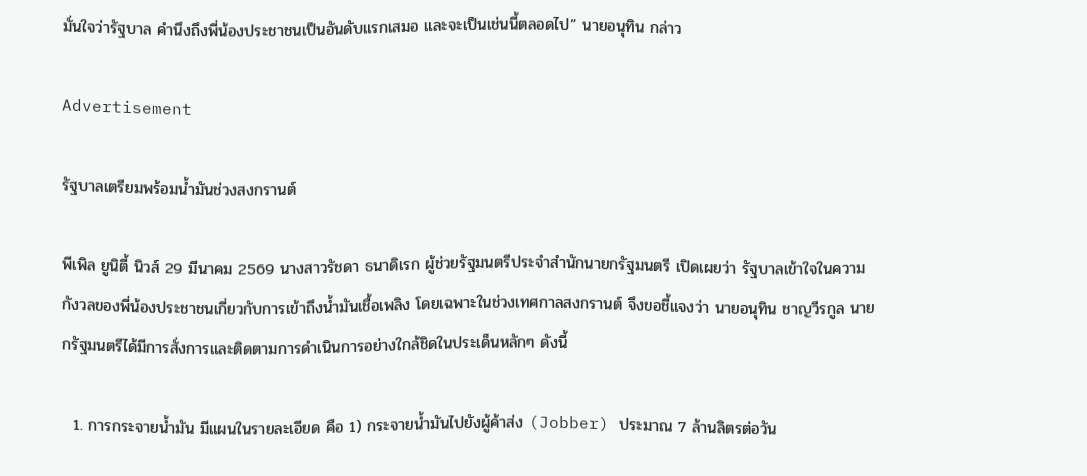มั่นใจว่ารัฐบาล คำนึงถึงพี่น้องประชาชนเป็นอันดับแรกเสมอ และจะเป็นเช่นนี้ตลอดไป” นายอนุทิน กล่าว

Advertisement

รัฐบาลเตรียมพร้อมน้ำมันช่วงสงกรานต์

พีเพิล ยูนิตี้ นิวส์ 29 มีนาคม 2569 นางสาวรัชดา ธนาดิเรก ผู้ช่วยรัฐมนตรีประจำสำนักนายกรัฐมนตรี เปิดเผยว่า รัฐบาลเข้าใจในความกังวลของพี่น้องประชาชนเกี่ยวกับการเข้าถึงน้ำมันเชื้อเพลิง โดยเฉพาะในช่วงเทศกาลสงกรานต์ จึงขอชี้แจงว่า นายอนุทิน ชาญวีรกูล นายกรัฐมนตรีได้มีการสั่งการและติดตามการดำเนินการอย่างใกล้ชิดในประเด็นหลักๆ ดังนี้

  1. การกระจายน้ำมัน มีแผนในรายละเอียด คือ 1) กระจายน้ำมันไปยังผู้ค้าส่ง (Jobber) ประมาณ 7 ล้านลิตรต่อวัน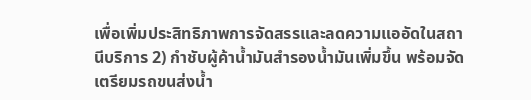เพื่อเพิ่มประสิทธิภาพการจัดสรรและลดความแออัดในสถานีบริการ 2) กำชับผู้ค้าน้ำมันสำรองน้ำมันเพิ่มขึ้น พร้อมจัดเตรียมรถขนส่งน้ำ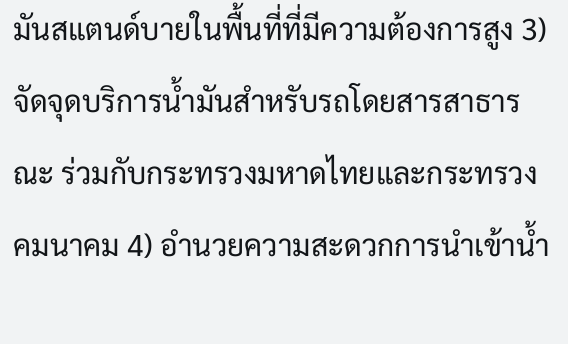มันสแตนด์บายในพื้นที่ที่มีความต้องการสูง 3) จัดจุดบริการน้ำมันสำหรับรถโดยสารสาธารณะ ร่วมกับกระทรวงมหาดไทยและกระทรวงคมนาคม 4) อำนวยความสะดวกการนำเข้าน้ำ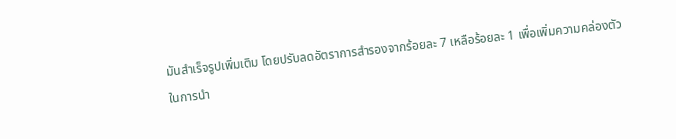มันสำเร็จรูปเพิ่มเติม โดยปรับลดอัตราการสำรองจากร้อยละ 7 เหลือร้อยละ 1 เพื่อเพิ่มความคล่องตัวในการนำ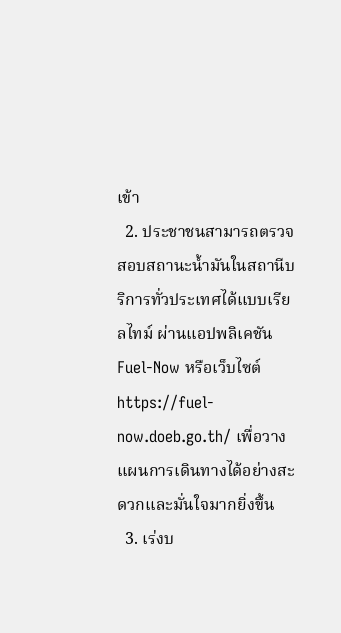เข้า
  2. ประชาชนสามารถตรวจสอบสถานะน้ำมันในสถานีบริการทั่วประเทศได้แบบเรียลไทม์ ผ่านแอปพลิเคชัน Fuel-Now หรือเว็บไซต์ https://fuel-now.doeb.go.th/ เพื่อวางแผนการเดินทางได้อย่างสะดวกและมั่นใจมากยิ่งขึ้น
  3. เร่งบ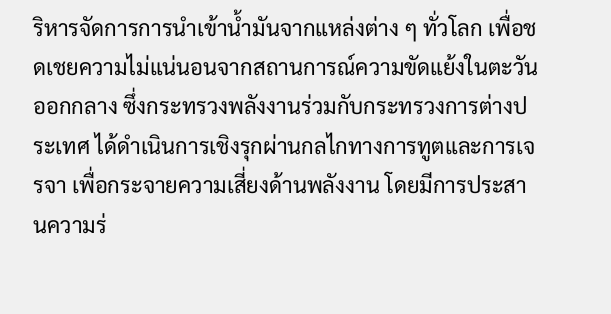ริหารจัดการการนำเข้าน้ำมันจากแหล่งต่าง ๆ ทั่วโลก เพื่อชดเชยความไม่แน่นอนจากสถานการณ์ความขัดแย้งในตะวันออกกลาง ซึ่งกระทรวงพลังงานร่วมกับกระทรวงการต่างประเทศ ได้ดำเนินการเชิงรุกผ่านกลไกทางการทูตและการเจรจา เพื่อกระจายความเสี่ยงด้านพลังงาน โดยมีการประสานความร่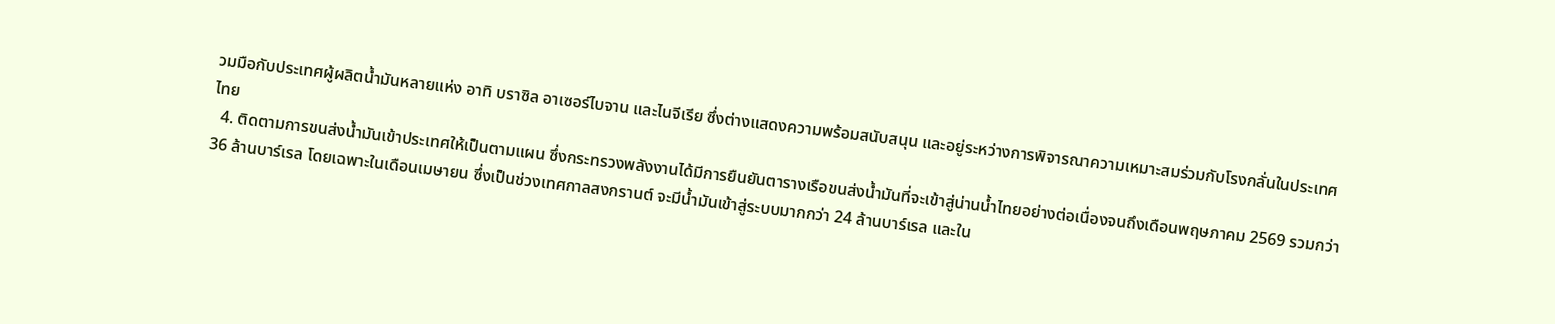วมมือกับประเทศผู้ผลิตน้ำมันหลายแห่ง อาทิ บราซิล อาเซอร์ไบจาน และไนจีเรีย ซึ่งต่างแสดงความพร้อมสนับสนุน และอยู่ระหว่างการพิจารณาความเหมาะสมร่วมกับโรงกลั่นในประเทศไทย
  4. ติดตามการขนส่งน้ำมันเข้าประเทศให้เป็นตามแผน ซึ่งกระทรวงพลังงานได้มีการยืนยันตารางเรือขนส่งน้ำมันที่จะเข้าสู่น่านน้ำไทยอย่างต่อเนื่องจนถึงเดือนพฤษภาคม 2569 รวมกว่า 36 ล้านบาร์เรล โดยเฉพาะในเดือนเมษายน ซึ่งเป็นช่วงเทศกาลสงกรานต์ จะมีน้ำมันเข้าสู่ระบบมากกว่า 24 ล้านบาร์เรล และใน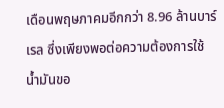เดือนพฤษภาคมอีกกว่า 8.96 ล้านบาร์เรล ซึ่งเพียงพอต่อความต้องการใช้น้ำมันขอ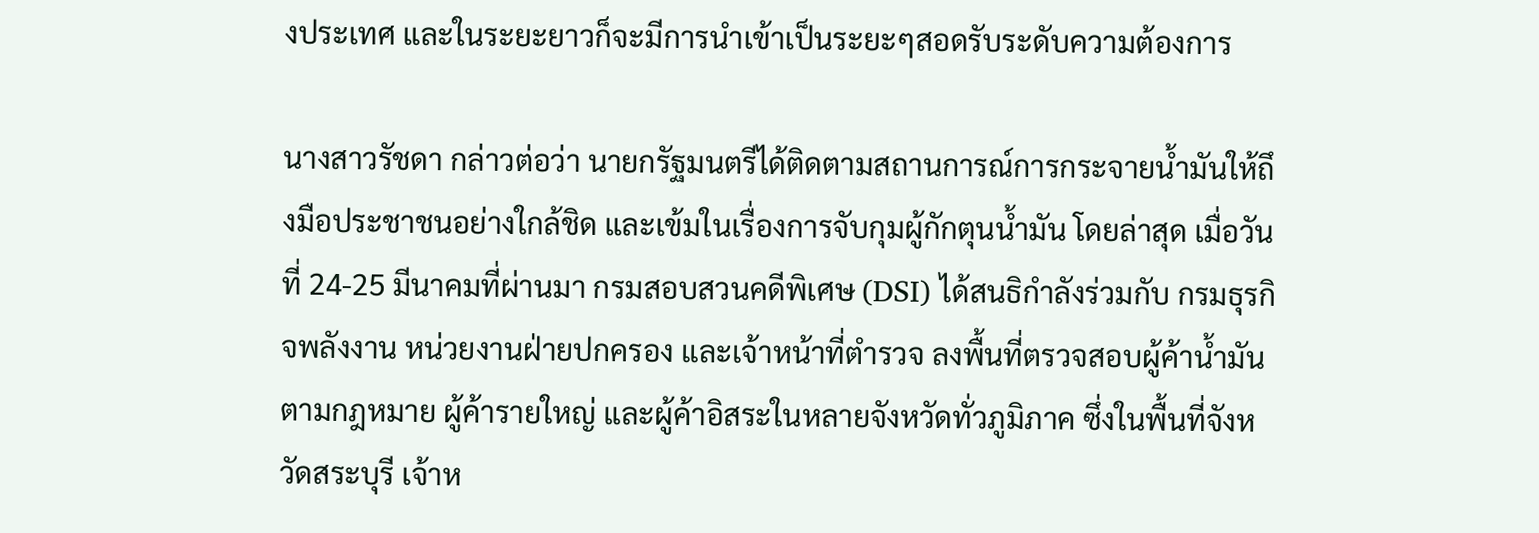งประเทศ และในระยะยาวก็จะมีการนำเข้าเป็นระยะๆสอดรับระดับความต้องการ

นางสาวรัชดา กล่าวต่อว่า นายกรัฐมนตรีได้ติดตามสถานการณ์การกระจายน้ำมันให้ถึงมือประชาชนอย่างใกล้ชิด และเข้มในเรื่องการจับกุมผู้กักตุนน้ำมัน โดยล่าสุด เมื่อวันที่ 24-25 มีนาคมที่ผ่านมา กรมสอบสวนคดีพิเศษ (DSI) ได้สนธิกำลังร่วมกับ กรมธุรกิจพลังงาน หน่วยงานฝ่ายปกครอง และเจ้าหน้าที่ตำรวจ ลงพื้นที่ตรวจสอบผู้ค้าน้ำมันตามกฎหมาย ผู้ค้ารายใหญ่ และผู้ค้าอิสระในหลายจังหวัดทั่วภูมิภาค ซึ่งในพื้นที่จังหวัดสระบุรี เจ้าห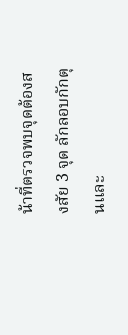น้าที่ตรวจพบจุดต้องสงสัย 3 จุด ลักลอบกักตุนและ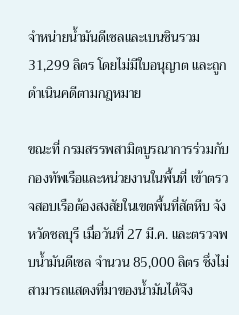จำหน่ายน้ำมันดีเซลและเบนซินรวม 31,299 ลิตร โดยไม่มีใบอนุญาต และถูกดำเนินคดีตามกฎหมาย

ขณะที่ กรมสรรพสามิตบูรณาการร่วมกับกองทัพเรือและหน่วยงานในพื้นที่ เข้าตรวจสอบเรือต้องสงสัยในเขตพื้นที่สัตหีบ จังหวัดชลบุรี เมื่อวันที่ 27 มี.ค. และตรวจพบน้ำมันดีเซล จำนวน 85,000 ลิตร ซึ่งไม่สามารถแสดงที่มาของน้ำมันได้จึง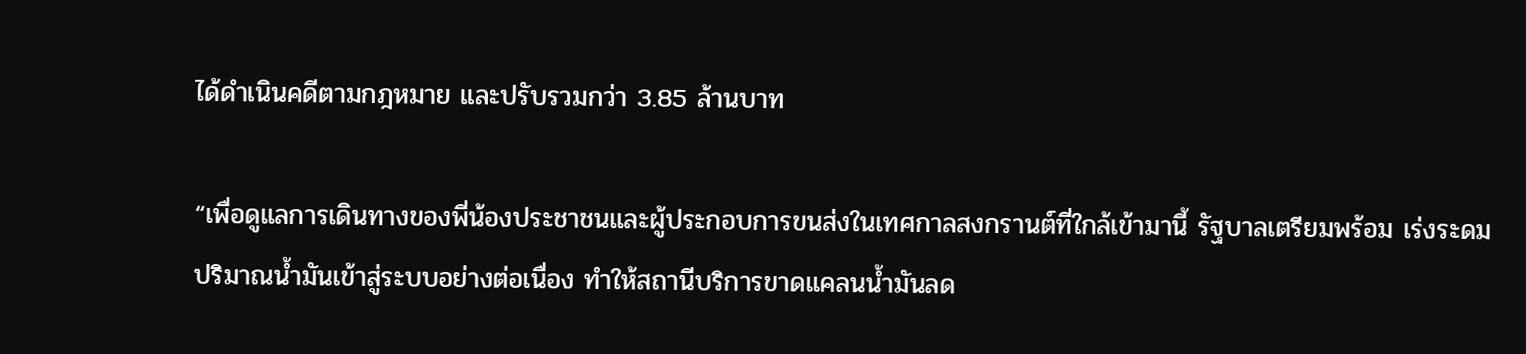ได้ดำเนินคดีตามกฎหมาย และปรับรวมกว่า 3.85 ล้านบาท

“เพื่อดูแลการเดินทางของพี่น้องประชาชนและผู้ประกอบการขนส่งในเทศกาลสงกรานต์ที่ใกล้เข้ามานี้ รัฐบาลเตรียมพร้อม เร่งระดมปริมาณน้ำมันเข้าสู่ระบบอย่างต่อเนื่อง ทำให้สถานีบริการขาดแคลนน้ำมันลด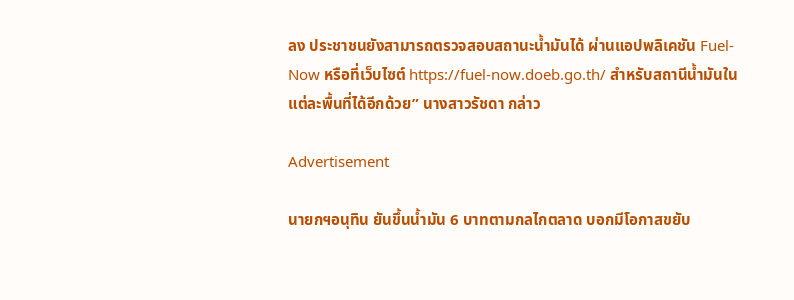ลง ประชาชนยังสามารถตรวจสอบสถานะน้ำมันได้ ผ่านแอปพลิเคชัน Fuel-Now หรือที่เว็บไซต์ https://fuel-now.doeb.go.th/ สำหรับสถานีน้ำมันในแต่ละพื้นที่ได้อีกด้วย” นางสาวรัชดา กล่าว

Advertisement

นายกฯอนุทิน ยันขึ้นน้ำมัน 6 บาทตามกลไกตลาด บอกมีโอกาสขยับ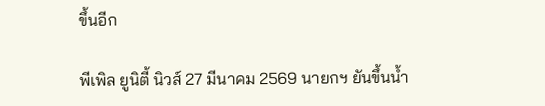ขึ้นอีก

พีเพิล ยูนิตี้ นิวส์ 27 มีนาคม 2569 นายกฯ ยันขึ้นน้ำ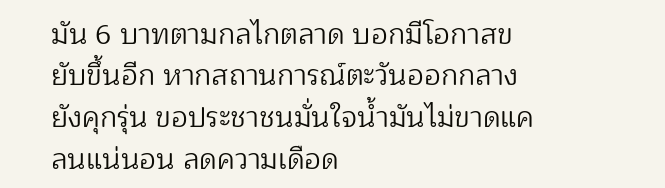มัน 6 บาทตามกลไกตลาด บอกมีโอกาสขยับขึ้นอีก หากสถานการณ์ตะวันออกกลางยังคุกรุ่น ขอประชาชนมั่นใจน้ำมันไม่ขาดแคลนแน่นอน ลดความเดือด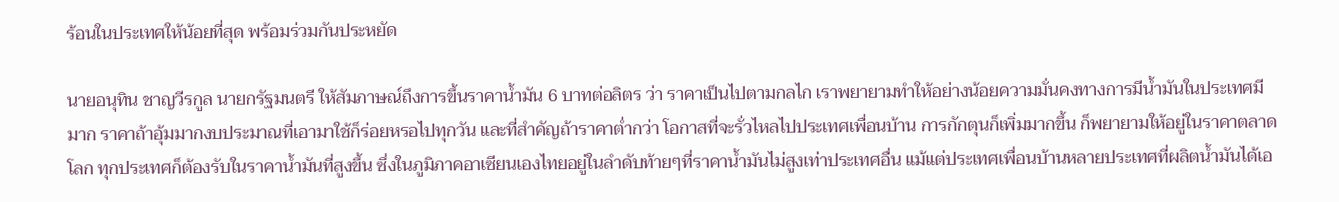ร้อนในประเทศให้น้อยที่สุด พร้อมร่วมกันประหยัด

นายอนุทิน ชาญวีรกูล นายกรัฐมนตรี ให้สัมภาษณ์ถึงการขึ้นราคาน้ำมัน 6 บาทต่อลิตร ว่า ราคาเป็นไปตามกลไก เราพยายามทำให้อย่างน้อยความมั่นคงทางการมีน้ำมันในประเทศมีมาก ราคาถ้าอุ้มมากงบประมาณที่เอามาใช้ก็ร่อยหรอไปทุกวัน และที่สำคัญถ้าราคาต่ำกว่า โอกาสที่จะรั่วไหลไปประเทศเพื่อนบ้าน การกักตุนก็เพิ่มมากขึ้น ก็พยายามให้อยู่ในราคาตลาดโลก ทุกประเทศก็ต้องรับในราคาน้ำมันที่สูงขึ้น ซึ่งในภูมิภาคอาเซียนเองไทยอยู่ในลำดับท้ายๆที่ราคาน้ำมันไม่สูงเท่าประเทศอื่น แม้แต่ประเทศเพื่อนบ้านหลายประเทศที่ผลิตน้ำมันได้เอ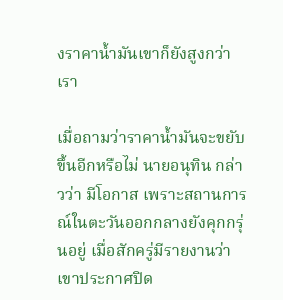งราคาน้ำมันเขาก็ยังสูงกว่าเรา

เมื่อถามว่าราคาน้ำมันจะขยับขึ้นอีกหรือไม่ นายอนุทิน กล่าวว่า มีโอกาส เพราะสถานการณ์ในตะวันออกกลางยังคุกกรุ่นอยู่ เมื่อสักครู่มีรายงานว่าเขาประกาศปิด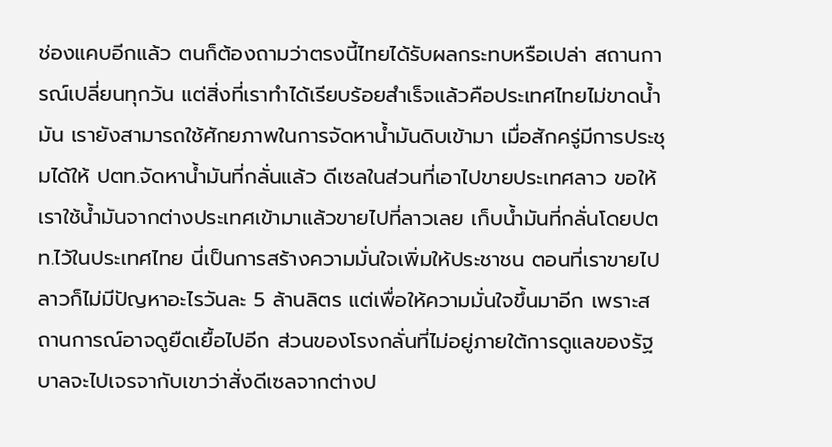ช่องแคบอีกแล้ว ตนก็ต้องถามว่าตรงนี้ไทยได้รับผลกระทบหรือเปล่า สถานการณ์เปลี่ยนทุกวัน แต่สิ่งที่เราทำได้เรียบร้อยสำเร็จแล้วคือประเทศไทยไม่ขาดน้ำมัน เรายังสามารถใช้ศักยภาพในการจัดหาน้ำมันดิบเข้ามา เมื่อสักครู่มีการประชุมได้ให้ ปตท.จัดหาน้ำมันที่กลั่นแล้ว ดีเซลในส่วนที่เอาไปขายประเทศลาว ขอให้เราใช้น้ำมันจากต่างประเทศเข้ามาแล้วขายไปที่ลาวเลย เก็บน้ำมันที่กลั่นโดยปตท.ไว้ในประเทศไทย นี่เป็นการสร้างความมั่นใจเพิ่มให้ประชาชน ตอนที่เราขายไปลาวก็ไม่มีปัญหาอะไรวันละ 5 ล้านลิตร แต่เพื่อให้ความมั่นใจขึ้นมาอีก เพราะสถานการณ์อาจดูยืดเยื้อไปอีก ส่วนของโรงกลั่นที่ไม่อยู่ภายใต้การดูแลของรัฐบาลจะไปเจรจากับเขาว่าสั่งดีเซลจากต่างป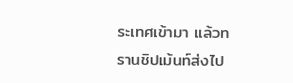ระเทศเข้ามา แล้วทรานชิปเม้นท์ส่งไป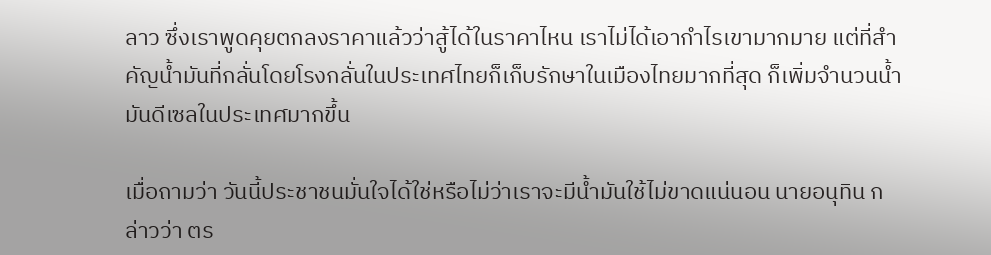ลาว ซึ่งเราพูดคุยตกลงราคาแล้วว่าสู้ได้ในราคาไหน เราไม่ได้เอากำไรเขามากมาย แต่ที่สำคัญน้ำมันที่กลั่นโดยโรงกลั่นในประเทศไทยก็เก็บรักษาในเมืองไทยมากที่สุด ก็เพิ่มจำนวนน้ำมันดีเซลในประเทศมากขึ้น

เมื่อถามว่า วันนี้ประชาชนมั่นใจได้ใช่หรือไม่ว่าเราจะมีน้ำมันใช้ไม่ขาดแน่นอน นายอนุทิน กล่าวว่า ตร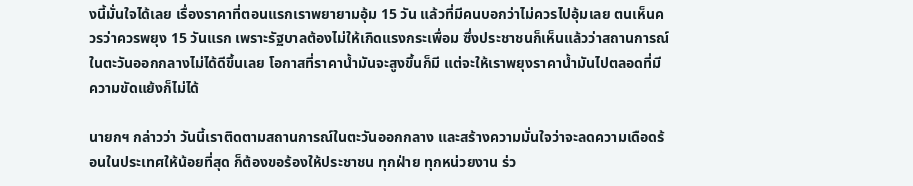งนี้มั่นใจได้เลย เรื่องราคาที่ตอนแรกเราพยายามอุ้ม 15 วัน แล้วที่มีคนบอกว่าไม่ควรไปอุ้มเลย ตนเห็นควรว่าควรพยุง 15 วันแรก เพราะรัฐบาลต้องไม่ให้เกิดแรงกระเพื่อม ซึ่งประชาชนก็เห็นแล้วว่าสถานการณ์ในตะวันออกกลางไม่ได้ดีขึ้นเลย โอกาสที่ราคาน้ำมันจะสูงขึ้นก็มี แต่จะให้เราพยุงราคาน้ำมันไปตลอดที่มีความขัดแย้งก็ไม่ได้

นายกฯ กล่าวว่า วันนี้เราติดตามสถานการณ์ในตะวันออกกลาง และสร้างความมั่นใจว่าจะลดความเดือดร้อนในประเทศให้น้อยที่สุด ก็ต้องขอร้องให้ประชาชน ทุกฝ่าย ทุกหน่วยงาน ร่ว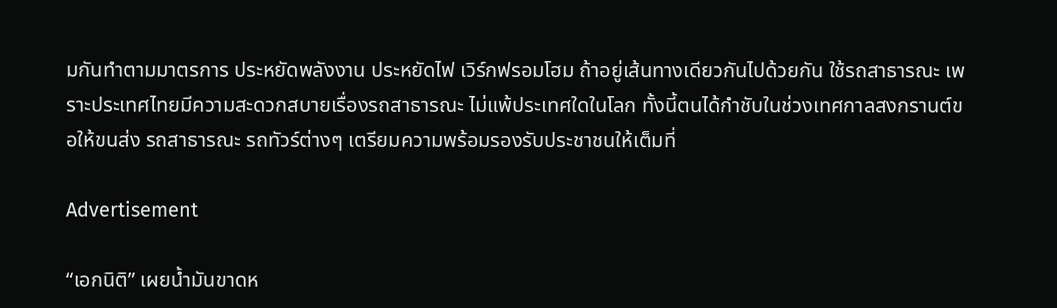มกันทำตามมาตรการ ประหยัดพลังงาน ประหยัดไฟ เวิร์กฟรอมโฮม ถ้าอยู่เส้นทางเดียวกันไปด้วยกัน ใช้รถสาธารณะ เพราะประเทศไทยมีความสะดวกสบายเรื่องรถสาธารณะ ไม่แพ้ประเทศใดในโลก ทั้งนี้ตนได้กำชับในช่วงเทศกาลสงกรานต์ขอให้ขนส่ง รถสาธารณะ รถทัวร์ต่างๆ เตรียมความพร้อมรองรับประชาชนให้เต็มที่

Advertisement

“เอกนิติ” เผยน้ำมันขาดห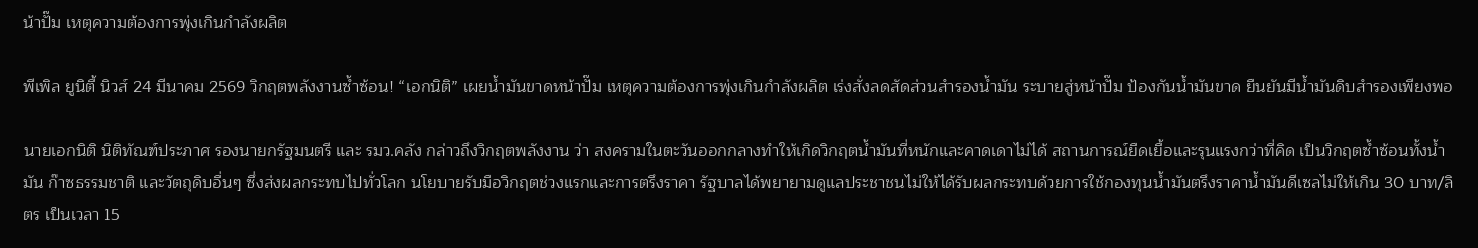น้าปั๊ม เหตุความต้องการพุ่งเกินกำลังผลิต

พีเพิล ยูนิตี้ นิวส์ 24 มีนาคม 2569 วิกฤตพลังงานซ้ำซ้อน! “เอกนิติ” เผยน้ำมันขาดหน้าปั๊ม เหตุความต้องการพุ่งเกินกำลังผลิต เร่งสั่งลดสัดส่วนสำรองน้ำมัน ระบายสู่หน้าปั๊ม ป้องกันน้ำมันขาด ยืนยันมีน้ำมันดิบสำรองเพียงพอ

นายเอกนิติ นิติทัณฑ์ประภาศ รองนายกรัฐมนตรี และ รมว.คลัง กล่าวถึงวิกฤตพลังงาน ว่า สงครามในตะวันออกกลางทำให้เกิดวิกฤตน้ำมันที่หนักและคาดเดาไม่ได้ สถานการณ์ยืดเยื้อและรุนแรงกว่าที่คิด เป็นวิกฤตซ้ำซ้อนทั้งน้ำมัน ก๊าซธรรมชาติ และวัตถุดิบอื่นๆ ซึ่งส่งผลกระทบไปทั่วโลก นโยบายรับมือวิกฤตช่วงแรกและการตรึงราคา รัฐบาลได้พยายามดูแลประชาชนไม่ให้ได้รับผลกระทบด้วยการใช้กองทุนน้ำมันตรึงราคาน้ำมันดีเซลไม่ให้เกิน 30 บาท/ลิตร เป็นเวลา 15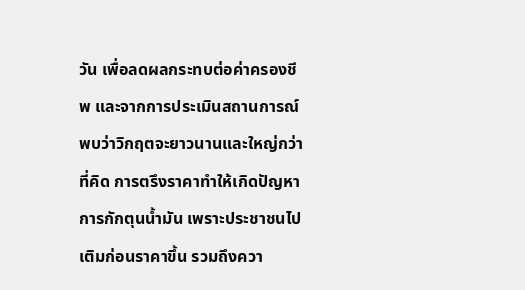วัน เพื่อลดผลกระทบต่อค่าครองชีพ และจากการประเมินสถานการณ์พบว่าวิกฤตจะยาวนานและใหญ่กว่าที่คิด การตรึงราคาทำให้เกิดปัญหาการกักตุนน้ำมัน เพราะประชาชนไปเติมก่อนราคาขึ้น รวมถึงควา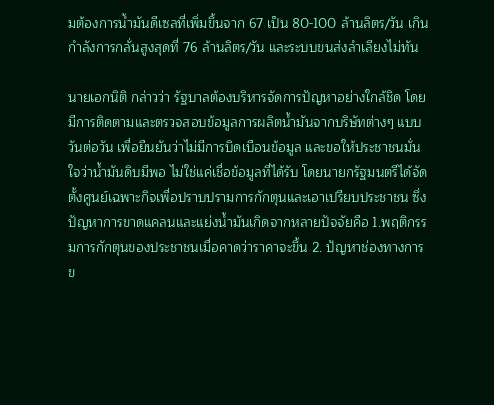มต้องการน้ำมันดีเซลที่เพิ่มขึ้นจาก 67 เป็น 80-100 ล้านลิตร/วัน เกินกำลังการกลั่นสูงสุดที่ 76 ล้านลิตร/วัน และระบบขนส่งลำเลียงไม่ทัน

นายเอกนิติ กล่าวว่า รัฐบาลต้องบริหารจัดการปัญหาอย่างใกล้ชิด โดยมีการติดตามและตรวจสอบข้อมูลการผลิตน้ำมันจากบริษัทต่างๆ แบบวันต่อวัน เพื่อยืนยันว่าไม่มีการบิดเบือนข้อมูล และขอให้ประชาชนมั่นใจว่าน้ำมันดิบมีพอ ไม่ใช่แค่เชื่อข้อมูลที่ได้รับ โดยนายกรัฐมนตรีได้จัดตั้งศูนย์เฉพาะกิจเพื่อปราบปรามการกักตุนและเอาเปรียบประชาชน ซึ่งปัญหาการขาดแคลนและแย่งน้ำมันเกิดจากหลายปัจจัยคือ 1.พฤติกรรมการกักตุนของประชาชนเมื่อคาดว่าราคาจะขึ้น 2. ปัญหาช่องทางการข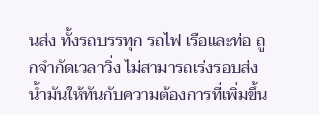นส่ง ทั้งรถบรรทุก รถไฟ เรือและท่อ ถูกจำกัดเวลาวิ่ง ไม่สามารถเร่งรอบส่งน้ำมันให้ทันกับความต้องการที่เพิ่มขึ้น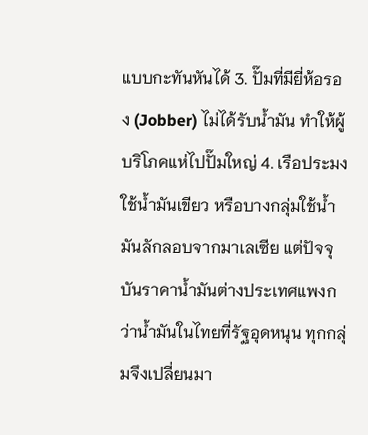แบบกะทันหันได้ 3. ปั๊มที่มียี่ห้อรอง (Jobber) ไม่ได้รับน้ำมัน ทำให้ผู้บริโภคแห่ไปปั๊มใหญ่ 4. เรือประมงใช้น้ำมันเขียว หรือบางกลุ่มใช้น้ำมันลักลอบจากมาเลเซีย แต่ปัจจุบันราคาน้ำมันต่างประเทศแพงกว่าน้ำมันในไทยที่รัฐอุดหนุน ทุกกลุ่มจึงเปลี่ยนมา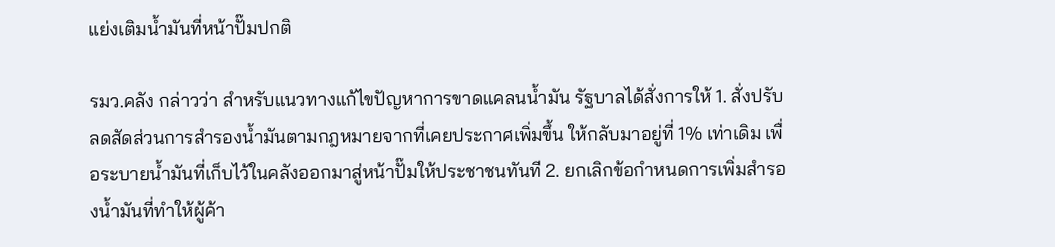แย่งเติมน้ำมันที่หน้าปั๊มปกติ

รมว.คลัง กล่าวว่า สำหรับแนวทางแก้ไขปัญหาการขาดแคลนน้ำมัน รัฐบาลได้สั่งการให้ 1. สั่งปรับลดสัดส่วนการสำรองน้ำมันตามกฎหมายจากที่เคยประกาศเพิ่มขึ้น ให้กลับมาอยู่ที่ 1% เท่าเดิม เพื่อระบายน้ำมันที่เก็บไว้ในคลังออกมาสู่หน้าปั๊มให้ประชาชนทันที 2. ยกเลิกข้อกำหนดการเพิ่มสำรองน้ำมันที่ทำให้ผู้ค้า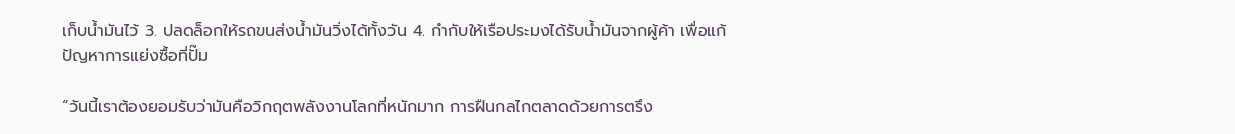เก็บน้ำมันไว้ 3. ปลดล็อกให้รถขนส่งน้ำมันวิ่งได้ทั้งวัน 4. กำกับให้เรือประมงได้รับน้ำมันจากผู้ค้า เพื่อแก้ปัญหาการแย่งซื้อที่ปั๊ม

“วันนี้เราต้องยอมรับว่ามันคือวิกฤตพลังงานโลกที่หนักมาก การฝืนกลไกตลาดด้วยการตรึง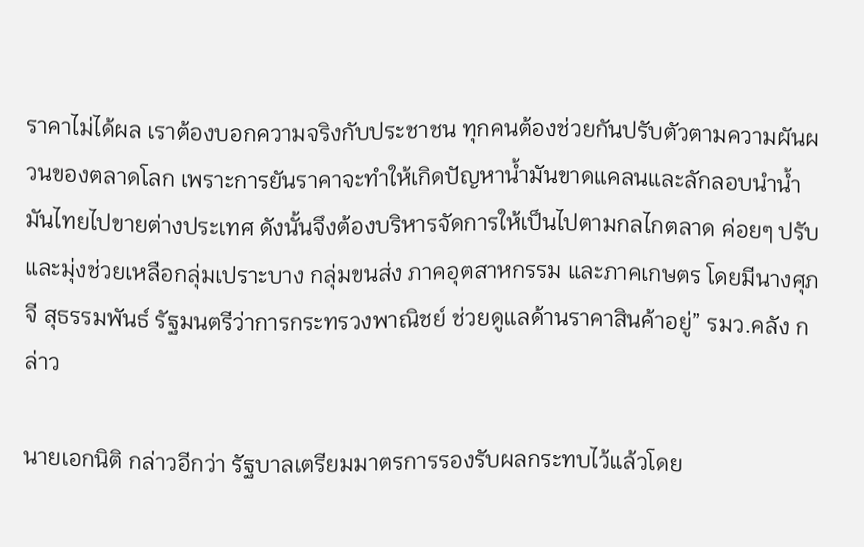ราคาไม่ได้ผล เราต้องบอกความจริงกับประชาชน ทุกคนต้องช่วยกันปรับตัวตามความผันผวนของตลาดโลก เพราะการยันราคาจะทำให้เกิดปัญหาน้ำมันขาดแคลนและลักลอบนำน้ำมันไทยไปขายต่างประเทศ ดังนั้นจึงต้องบริหารจัดการให้เป็นไปตามกลไกตลาด ค่อยๆ ปรับ และมุ่งช่วยเหลือกลุ่มเปราะบาง กลุ่มขนส่ง ภาคอุตสาหกรรม และภาคเกษตร โดยมีนางศุภจี สุธรรมพันธ์ รัฐมนตรีว่าการกระทรวงพาณิชย์ ช่วยดูแลด้านราคาสินค้าอยู่” รมว.คลัง กล่าว

นายเอกนิติ กล่าวอีกว่า รัฐบาลเตรียมมาตรการรองรับผลกระทบไว้แล้วโดย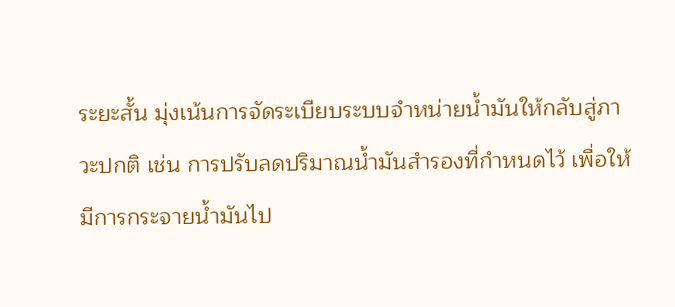ระยะสั้น มุ่งเน้นการจัดระเบียบระบบจำหน่ายน้ำมันให้กลับสู่ภาวะปกติ เช่น การปรับลดปริมาณน้ำมันสำรองที่กำหนดไว้ เพื่อให้มีการกระจายน้ำมันไป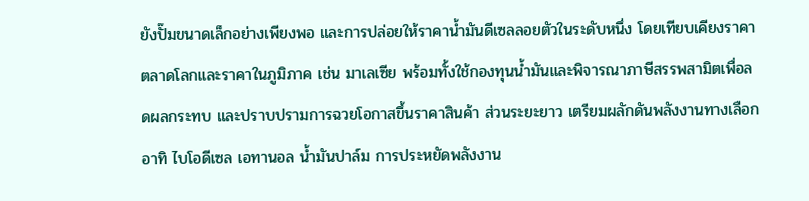ยังปั๊มขนาดเล็กอย่างเพียงพอ และการปล่อยให้ราคาน้ำมันดีเซลลอยตัวในระดับหนึ่ง โดยเทียบเคียงราคาตลาดโลกและราคาในภูมิภาค เช่น มาเลเซีย พร้อมทั้งใช้กองทุนน้ำมันและพิจารณาภาษีสรรพสามิตเพื่อลดผลกระทบ และปราบปรามการฉวยโอกาสขึ้นราคาสินค้า ส่วนระยะยาว เตรียมผลักดันพลังงานทางเลือก อาทิ ไบโอดีเซล เอทานอล น้ำมันปาล์ม การประหยัดพลังงาน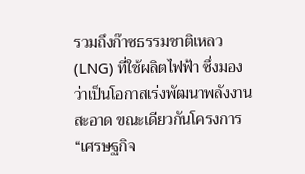รวมถึงก๊าซธรรมชาติเหลว (LNG) ที่ใช้ผลิตไฟฟ้า ซึ่งมองว่าเป็นโอกาสเร่งพัฒนาพลังงานสะอาด ขณะเดียวกันโครงการ “เศรษฐกิจ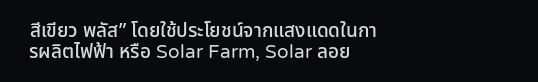สีเขียว พลัส” โดยใช้ประโยชน์จากแสงแดดในการผลิตไฟฟ้า หรือ Solar Farm, Solar ลอย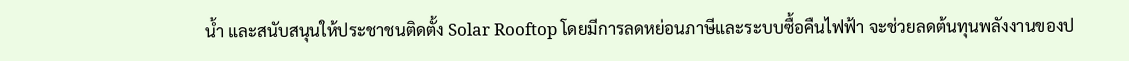น้ำ และสนับสนุนให้ประชาชนติดตั้ง Solar Rooftop โดยมีการลดหย่อนภาษีและระบบซื้อคืนไฟฟ้า จะช่วยลดต้นทุนพลังงานของป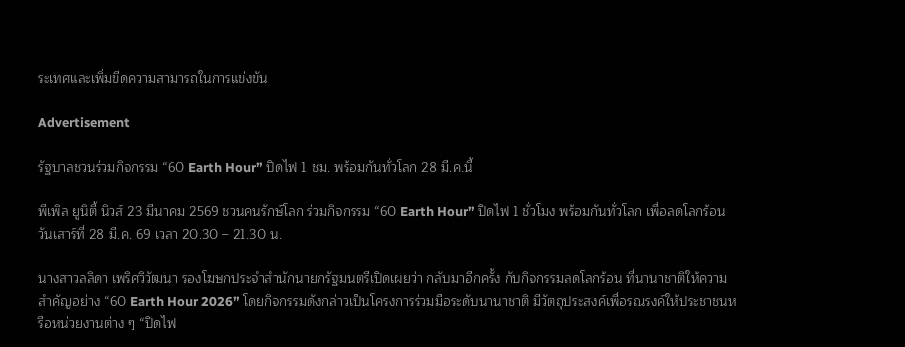ระเทศและเพิ่มขีดความสามารถในการแข่งขัน

Advertisement

รัฐบาลชวนร่วมกิจกรรม “60 Earth Hour” ปิดไฟ 1 ชม. พร้อมกันทั่วโลก 28 มี.ค.นี้

พีเพิล ยูนิตี้ นิวส์ 23 มีนาคม 2569 ชวนคนรักษ์โลก ร่วมกิจกรรม “60 Earth Hour” ปิดไฟ 1 ชั่วโมง พร้อมกันทั่วโลก เพื่อลดโลกร้อน วันเสาร์ที่ 28 มี.ค. 69 เวลา 20.30 – 21.30 น.

นางสาวลลิดา เพริศวิวัฒนา รองโฆษกประจำสำนักนายกรัฐมนตรีเปิดเผยว่า กลับมาอีกครั้ง กับกิจกรรมลดโลกร้อน ที่นานาชาติให้ความสำคัญอย่าง “60 Earth Hour 2026” โดยกิจกรรมดังกล่าวเป็นโครงการร่วมมือระดับนานาชาติ มีวัตถุประสงค์เพื่อรณรงค์ให้ประชาชนหรือหน่วยงานต่าง ๆ “ปิดไฟ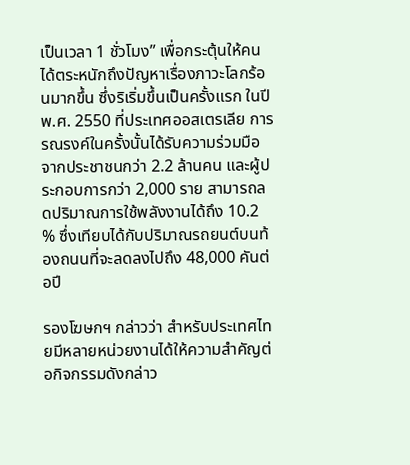เป็นเวลา 1 ชั่วโมง” เพื่อกระตุ้นให้คนได้ตระหนักถึงปัญหาเรื่องภาวะโลกร้อนมากขึ้น ซึ่งริเริ่มขึ้นเป็นครั้งแรก ในปี พ.ศ. 2550 ที่ประเทศออสเตรเลีย การรณรงค์ในครั้งนั้นได้รับความร่วมมือจากประชาชนกว่า 2.2 ล้านคน และผู้ประกอบการกว่า 2,000 ราย สามารถลดปริมาณการใช้พลังงานได้ถึง 10.2 % ซึ่งเทียบได้กับปริมาณรถยนต์บนท้องถนนที่จะลดลงไปถึง 48,000 คันต่อปี

รองโฆษกฯ กล่าวว่า สำหรับประเทศไทยมีหลายหน่วยงานได้ให้ความสำคัญต่อกิจกรรมดังกล่าว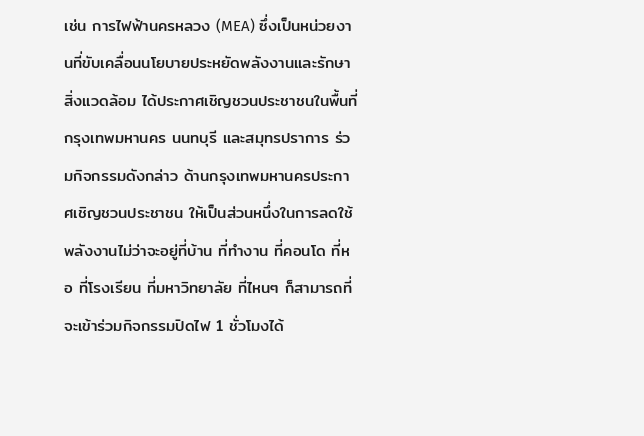เช่น การไฟฟ้านครหลวง (MEA) ซึ่งเป็นหน่วยงานที่ขับเคลื่อนนโยบายประหยัดพลังงานและรักษาสิ่งแวดล้อม ได้ประกาศเชิญชวนประชาชนในพื้นที่กรุงเทพมหานคร นนทบุรี และสมุทรปราการ ร่วมกิจกรรมดังกล่าว ด้านกรุงเทพมหานครประกาศเชิญชวนประชาชน ให้เป็นส่วนหนึ่งในการลดใช้พลังงานไม่ว่าจะอยู่ที่บ้าน ที่ทำงาน ที่คอนโด ที่หอ ที่โรงเรียน ที่มหาวิทยาลัย ที่ไหนๆ ก็สามารถที่จะเข้าร่วมกิจกรรมปิดไฟ 1 ชั่วโมงได้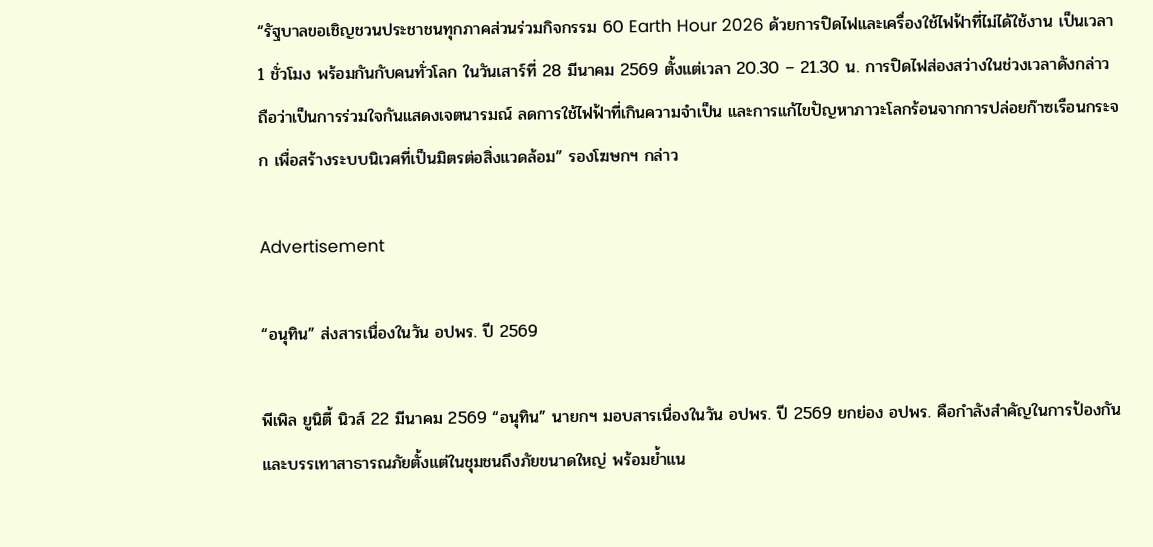“รัฐบาลขอเชิญชวนประชาชนทุกภาคส่วนร่วมกิจกรรม 60 Earth Hour 2026 ด้วยการปิดไฟและเครื่องใช้ไฟฟ้าที่ไม่ได้ใช้งาน เป็นเวลา 1 ชั่วโมง พร้อมกันกับคนทั่วโลก ในวันเสาร์ที่ 28 มีนาคม 2569 ตั้งแต่เวลา 20.30 – 21.30 น. การปิดไฟส่องสว่างในช่วงเวลาดังกล่าว ถือว่าเป็นการร่วมใจกันแสดงเจตนารมณ์ ลดการใช้ไฟฟ้าที่เกินความจำเป็น และการแก้ไขปัญหาภาวะโลกร้อนจากการปล่อยก๊าซเรือนกระจก เพื่อสร้างระบบนิเวศที่เป็นมิตรต่อสิ่งแวดล้อม” รองโฆษกฯ กล่าว

Advertisement

“อนุทิน” ส่งสารเนื่องในวัน อปพร. ปี 2569

พีเพิล ยูนิตี้ นิวส์ 22 มีนาคม 2569 “อนุทิน” นายกฯ มอบสารเนื่องในวัน อปพร. ปี 2569 ยกย่อง อปพร. คือกำลังสำคัญในการป้องกันและบรรเทาสาธารณภัยตั้งแต่ในชุมชนถึงภัยขนาดใหญ่ พร้อมย้ำแน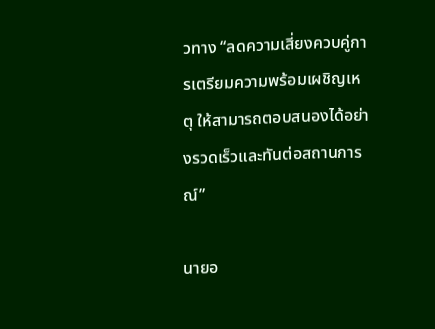วทาง “ลดความเสี่ยงควบคู่การเตรียมความพร้อมเผชิญเหตุ ให้สามารถตอบสนองได้อย่างรวดเร็วและทันต่อสถานการณ์”

นายอ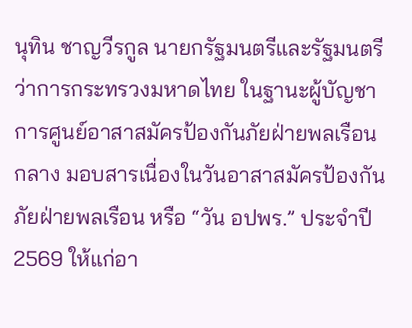นุทิน ชาญวีรกูล นายกรัฐมนตรีและรัฐมนตรีว่าการกระทรวงมหาดไทย ในฐานะผู้บัญชาการศูนย์อาสาสมัครป้องกันภัยฝ่ายพลเรือนกลาง มอบสารเนื่องในวันอาสาสมัครป้องกันภัยฝ่ายพลเรือน หรือ “วัน อปพร.” ประจำปี 2569 ให้แก่อา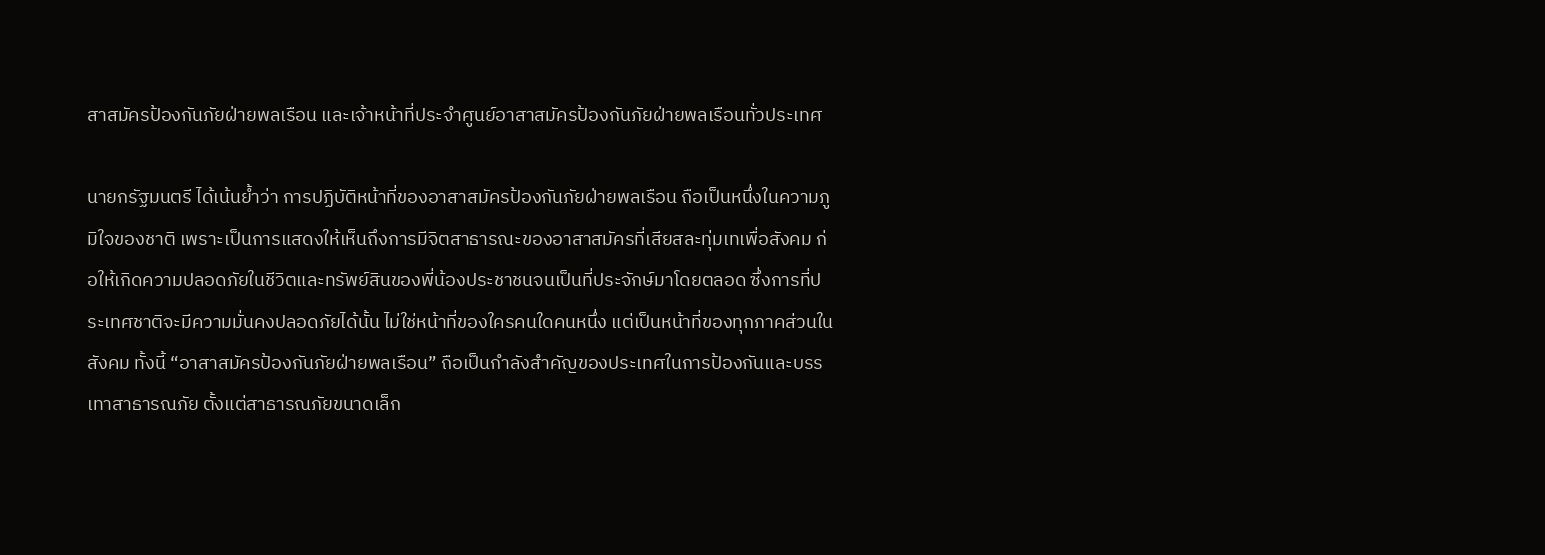สาสมัครป้องกันภัยฝ่ายพลเรือน และเจ้าหน้าที่ประจำศูนย์อาสาสมัครป้องกันภัยฝ่ายพลเรือนทั่วประเทศ

นายกรัฐมนตรี ได้เน้นย้ำว่า การปฏิบัติหน้าที่ของอาสาสมัครป้องกันภัยฝ่ายพลเรือน ถือเป็นหนึ่งในความภูมิใจของชาติ เพราะเป็นการแสดงให้เห็นถึงการมีจิตสาธารณะของอาสาสมัครที่เสียสละทุ่มเทเพื่อสังคม ก่อให้เกิดความปลอดภัยในชีวิตและทรัพย์สินของพี่น้องประชาชนจนเป็นที่ประจักษ์มาโดยตลอด ซึ่งการที่ประเทศชาติจะมีความมั่นคงปลอดภัยได้นั้น ไม่ใช่หน้าที่ของใครคนใดคนหนึ่ง แต่เป็นหน้าที่ของทุกภาคส่วนในสังคม ทั้งนี้ “อาสาสมัครป้องกันภัยฝ่ายพลเรือน” ถือเป็นกำลังสำคัญของประเทศในการป้องกันและบรรเทาสาธารณภัย ตั้งแต่สาธารณภัยขนาดเล็ก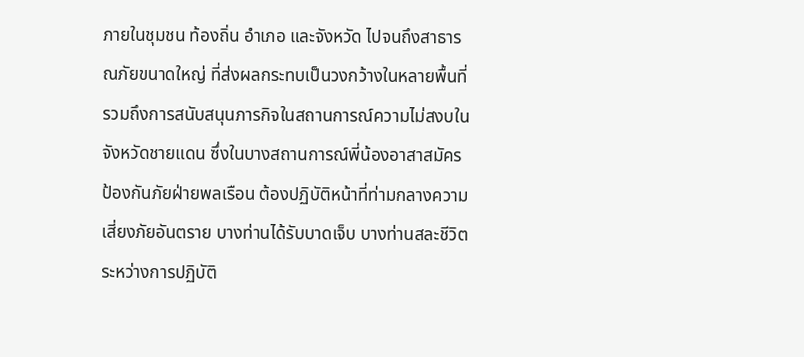ภายในชุมชน ท้องถิ่น อำเภอ และจังหวัด ไปจนถึงสาธารณภัยขนาดใหญ่ ที่ส่งผลกระทบเป็นวงกว้างในหลายพื้นที่ รวมถึงการสนับสนุนภารกิจในสถานการณ์ความไม่สงบในจังหวัดชายแดน ซึ่งในบางสถานการณ์พี่น้องอาสาสมัครป้องกันภัยฝ่ายพลเรือน ต้องปฏิบัติหน้าที่ท่ามกลางความเสี่ยงภัยอันตราย บางท่านได้รับบาดเจ็บ บางท่านสละชีวิตระหว่างการปฏิบัติ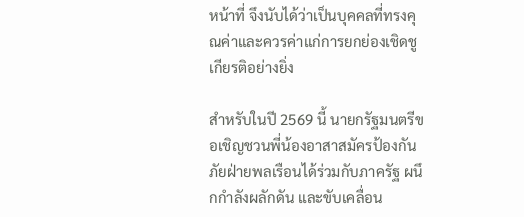หน้าที่ จึงนับได้ว่าเป็นบุคคลที่ทรงคุณค่าและควรค่าแก่การยกย่องเชิดชูเกียรติอย่างยิ่ง

สำหรับในปี 2569 นี้ นายกรัฐมนตรีขอเชิญชวนพี่น้องอาสาสมัครป้องกันภัยฝ่ายพลเรือนได้ร่วมกับภาครัฐ ผนึกกำลังผลักดัน และขับเคลื่อน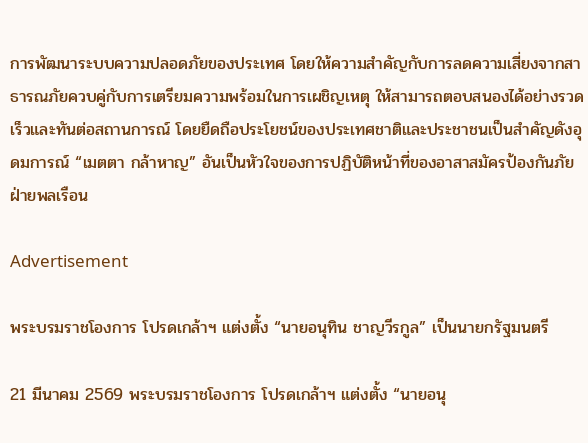การพัฒนาระบบความปลอดภัยของประเทศ โดยให้ความสำคัญกับการลดความเสี่ยงจากสาธารณภัยควบคู่กับการเตรียมความพร้อมในการเผชิญเหตุ ให้สามารถตอบสนองได้อย่างรวดเร็วและทันต่อสถานการณ์ โดยยืดถือประโยชน์ของประเทศชาติและประชาชนเป็นสำคัญดังอุดมการณ์ “เมตตา กล้าหาญ” อันเป็นหัวใจของการปฏิบัติหน้าที่ของอาสาสมัครป้องกันภัยฝ่ายพลเรือน

Advertisement

พระบรมราชโองการ โปรดเกล้าฯ แต่งตั้ง “นายอนุทิน ชาญวีรกูล” เป็นนายกรัฐมนตรี

21 มีนาคม 2569 พระบรมราชโองการ โปรดเกล้าฯ แต่งตั้ง “นายอนุ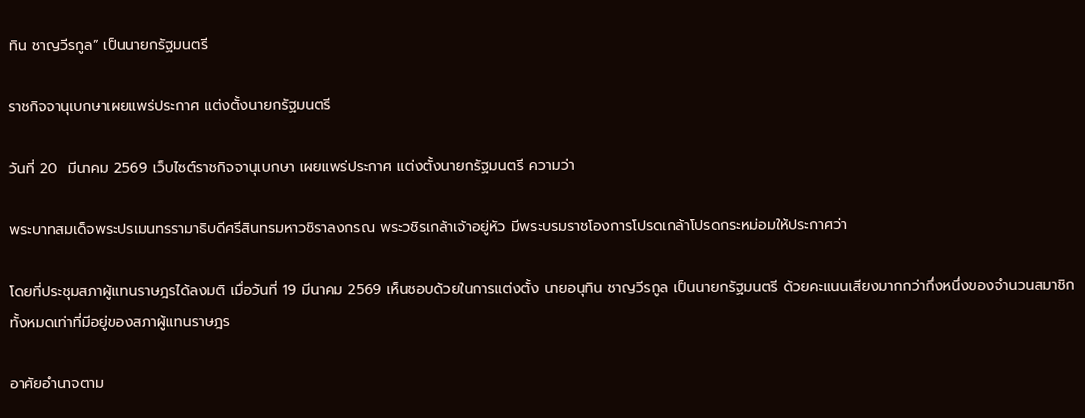ทิน ชาญวีรกูล” เป็นนายกรัฐมนตรี

ราชกิจจานุเบกษาเผยแพร่ประกาศ แต่งตั้งนายกรัฐมนตรี

วันที่ 20  มีนาคม 2569 เว็บไซต์ราชกิจจานุเบกษา เผยแพร่ประกาศ แต่งตั้งนายกรัฐมนตรี ความว่า

พระบาทสมเด็จพระปรเมนทรรามาธิบดีศรีสินทรมหาวชิราลงกรณ พระวชิรเกล้าเจ้าอยู่หัว มีพระบรมราชโองการโปรดเกล้าโปรดกระหม่อมให้ประกาศว่า

โดยที่ประชุมสภาผู้แทนราษฎรได้ลงมติ เมื่อวันที่ 19 มีนาคม 2569 เห็นชอบด้วยในการแต่งตั้ง นายอนุทิน ชาญวีรกูล เป็นนายกรัฐมนตรี ด้วยคะแนนเสียงมากกว่ากึ่งหนึ่งของจำนวนสมาชิกทั้งหมดเท่าที่มีอยู่ของสภาผู้แทนราษฎร

อาศัยอำนาจตาม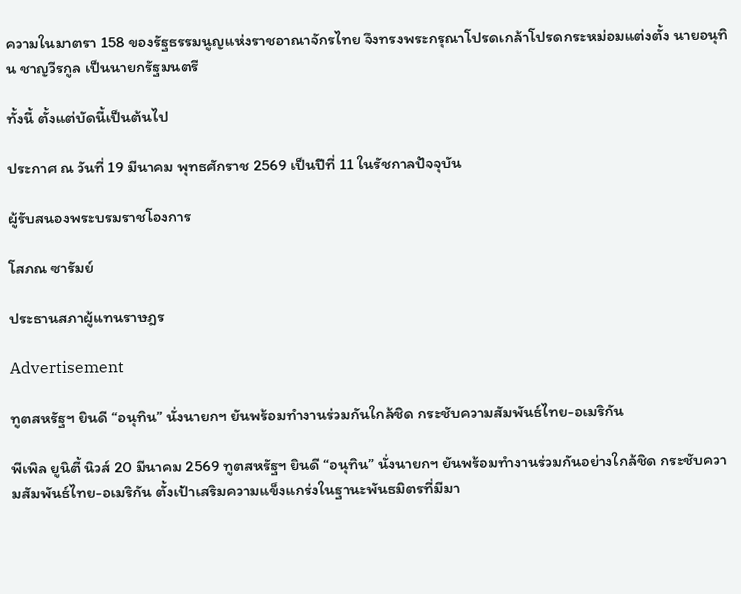ความในมาตรา 158 ของรัฐธรรมนูญแห่งราชอาณาจักรไทย จึงทรงพระกรุณาโปรดเกล้าโปรดกระหม่อมแต่งตั้ง นายอนุทิน ชาญวีรกูล เป็นนายกรัฐมนตรี

ทั้งนี้ ตั้งแต่บัดนี้เป็นต้นไป

ประกาศ ณ วันที่ 19 มีนาคม พุทธศักราช 2569 เป็นปีที่ 11 ในรัชกาลปัจจุบัน

ผู้รับสนองพระบรมราชโองการ

โสภณ ซารัมย์

ประธานสภาผู้แทนราษฎร

Advertisement

ทูตสหรัฐฯ ยินดี “อนุทิน” นั่งนายกฯ ยันพร้อมทำงานร่วมกันใกล้ชิด กระชับความสัมพันธ์ไทย-อเมริกัน

พีเพิล ยูนิตี้ นิวส์ 20 มีนาคม 2569 ทูตสหรัฐฯ ยินดี “อนุทิน” นั่งนายกฯ ยันพร้อมทำงานร่วมกันอย่างใกล้ชิด กระชับความสัมพันธ์ไทย-อเมริกัน ตั้งเป้าเสริมความแข็งแกร่งในฐานะพันธมิตรที่มีมา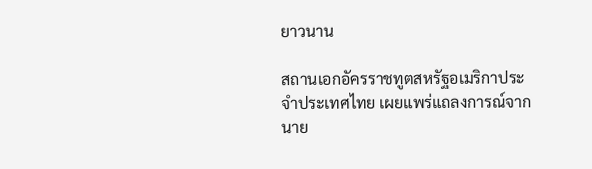ยาวนาน

สถานเอกอัครราชทูตสหรัฐอเมริกาประจำประเทศไทย เผยแพร่แถลงการณ์จาก นาย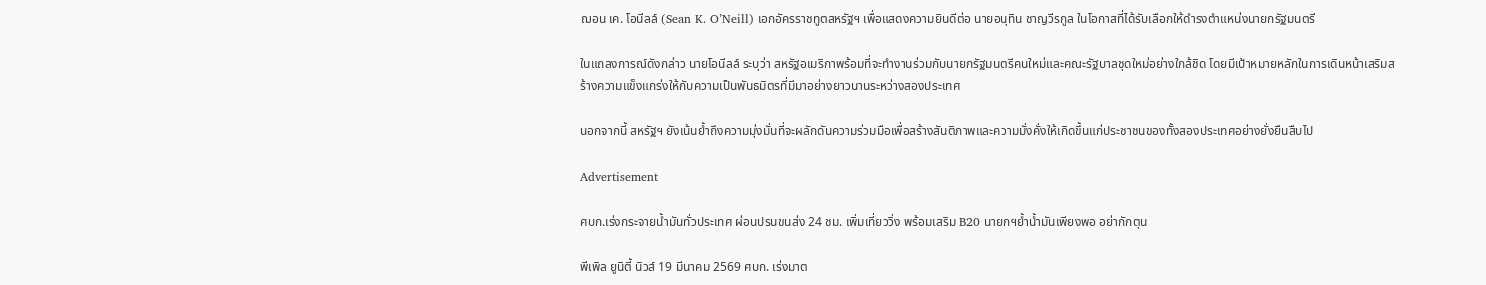ฌอน เค. โอนีลล์ (Sean K. O’Neill) เอกอัครราชทูตสหรัฐฯ เพื่อแสดงความยินดีต่อ นายอนุทิน ชาญวีรกูล ในโอกาสที่ได้รับเลือกให้ดำรงตำแหน่งนายกรัฐมนตรี

ในแถลงการณ์ดังกล่าว นายโอนีลล์ ระบุว่า สหรัฐอเมริกาพร้อมที่จะทำงานร่วมกับนายกรัฐมนตรีคนใหม่และคณะรัฐบาลชุดใหม่อย่างใกล้ชิด โดยมีเป้าหมายหลักในการเดินหน้าเสริมสร้างความแข็งแกร่งให้กับความเป็นพันธมิตรที่มีมาอย่างยาวนานระหว่างสองประเทศ

นอกจากนี้ สหรัฐฯ ยังเน้นย้ำถึงความมุ่งมั่นที่จะผลักดันความร่วมมือเพื่อสร้างสันติภาพและความมั่งคั่งให้เกิดขึ้นแก่ประชาชนของทั้งสองประเทศอย่างยั่งยืนสืบไป

Advertisement

ศบก.เร่งกระจายน้ำมันทั่วประเทศ ผ่อนปรนขนส่ง 24 ชม. เพิ่มเที่ยววิ่ง พร้อมเสริม B20 นายกฯย้ำน้ำมันเพียงพอ อย่ากักตุน

พีเพิล ยูนิตี้ นิวส์ 19 มีนาคม 2569 ศบก. เร่งมาต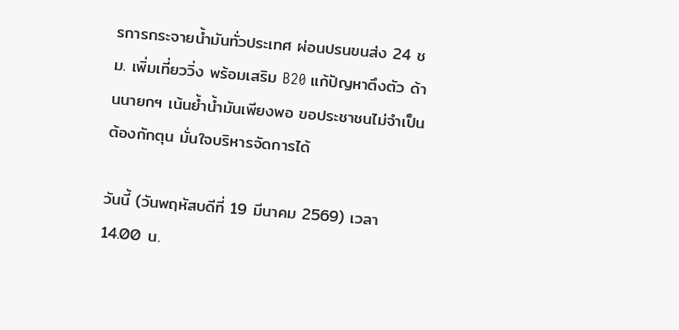รการกระจายน้ำมันทั่วประเทศ ผ่อนปรนขนส่ง 24 ชม. เพิ่มเที่ยววิ่ง พร้อมเสริม B20 แก้ปัญหาตึงตัว ด้านนายกฯ เน้นย้ำน้ำมันเพียงพอ ขอประชาชนไม่จำเป็นต้องกักตุน มั่นใจบริหารจัดการได้

วันนี้ (วันพฤหัสบดีที่ 19 มีนาคม 2569) เวลา 14.00 น.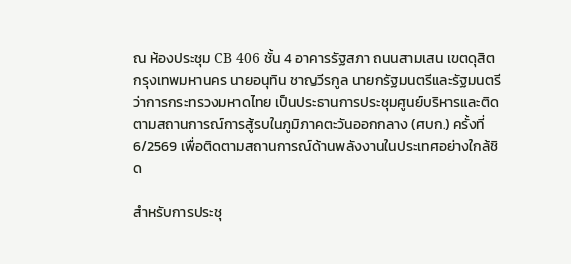ณ ห้องประชุม CB 406 ชั้น 4 อาคารรัฐสภา ถนนสามเสน เขตดุสิต กรุงเทพมหานคร นายอนุทิน ชาญวีรกูล นายกรัฐมนตรีและรัฐมนตรีว่าการกระทรวงมหาดไทย เป็นประธานการประชุมศูนย์บริหารและติดตามสถานการณ์การสู้รบในภูมิภาคตะวันออกกลาง (ศบก.) ครั้งที่ 6/2569 เพื่อติดตามสถานการณ์ด้านพลังงานในประเทศอย่างใกล้ชิด

สำหรับการประชุ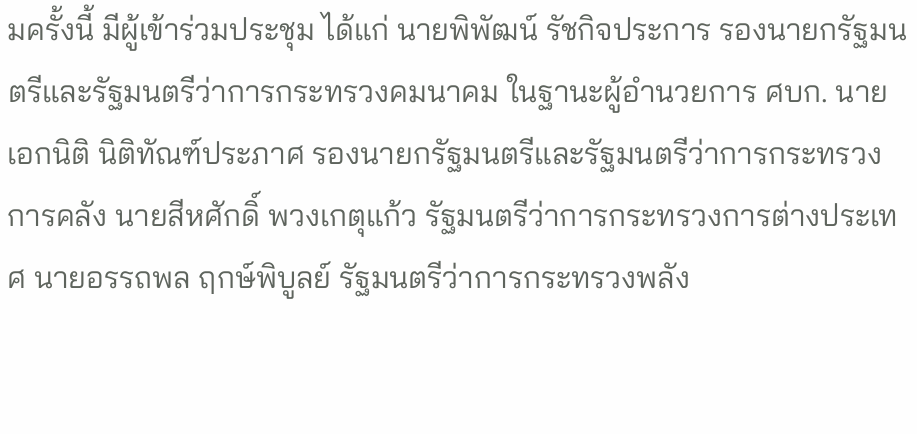มครั้งนี้ มีผู้เข้าร่วมประชุม ได้แก่ นายพิพัฒน์ รัชกิจประการ รองนายกรัฐมนตรีและรัฐมนตรีว่าการกระทรวงคมนาคม ในฐานะผู้อำนวยการ ศบก. นายเอกนิติ นิติทัณฑ์ประภาศ รองนายกรัฐมนตรีและรัฐมนตรีว่าการกระทรวงการคลัง นายสีหศักดิ์ พวงเกตุแก้ว รัฐมนตรีว่าการกระทรวงการต่างประเทศ นายอรรถพล ฤกษ์พิบูลย์ รัฐมนตรีว่าการกระทรวงพลัง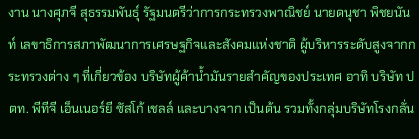งาน นางศุภจี สุธรรมพันธุ์ รัฐมนตรีว่าการกระทรวงพาณิชย์ นายดนุชา พิชยนันท์ เลขาธิการสภาพัฒนาการเศรษฐกิจและสังคมแห่งชาติ ผู้บริหารระดับสูงจากกระทรวงต่าง ๆ ที่เกี่ยวข้อง บริษัทผู้ค้าน้ำมันรายสำคัญของประเทศ อาทิ บริษัท ปตท. พีทีจี เอ็นเนอร์ยี ซัสโก้ เชลล์ และบางจาก เป็นต้น รวมทั้งกลุ่มบริษัทโรงกลั่น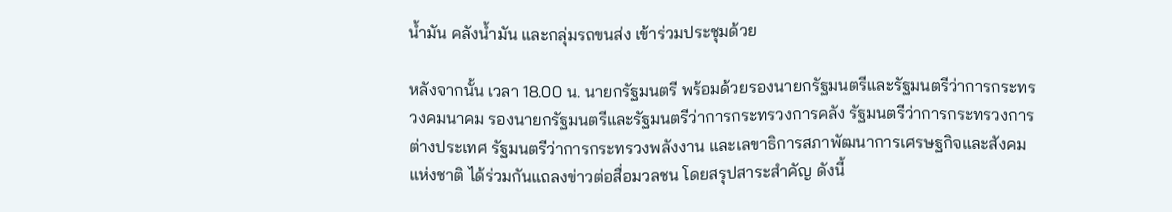น้ำมัน คลังน้ำมัน และกลุ่มรถขนส่ง เข้าร่วมประชุมด้วย

หลังจากนั้น เวลา 18.00 น. นายกรัฐมนตรี พร้อมด้วยรองนายกรัฐมนตรีและรัฐมนตรีว่าการกระทรวงคมนาคม รองนายกรัฐมนตรีและรัฐมนตรีว่าการกระทรวงการคลัง รัฐมนตรีว่าการกระทรวงการต่างประเทศ รัฐมนตรีว่าการกระทรวงพลังงาน และเลขาธิการสภาพัฒนาการเศรษฐกิจและสังคมแห่งชาติ ได้ร่วมกันแถลงข่าวต่อสื่อมวลชน โดยสรุปสาระสำคัญ ดังนี้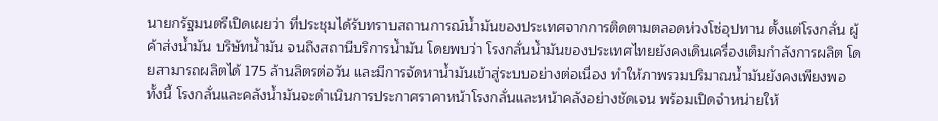นายกรัฐมนตรีเปิดเผยว่า ที่ประชุมได้รับทราบสถานการณ์น้ำมันของประเทศจากการติดตามตลอดห่วงโซ่อุปทาน ตั้งแต่โรงกลั่น ผู้ค้าส่งน้ำมัน บริษัทน้ำมัน จนถึงสถานีบริการน้ำมัน โดยพบว่า โรงกลั่นน้ำมันของประเทศไทยยังคงเดินเครื่องเต็มกำลังการผลิต โดยสามารถผลิตได้ 175 ล้านลิตรต่อวัน และมีการจัดหาน้ำมันเข้าสู่ระบบอย่างต่อเนื่อง ทำให้ภาพรวมปริมาณน้ำมันยังคงเพียงพอ ทั้งนี้ โรงกลั่นและคลังน้ำมันจะดำเนินการประกาศราคาหน้าโรงกลั่นและหน้าคลังอย่างชัดเจน พร้อมเปิดจำหน่ายให้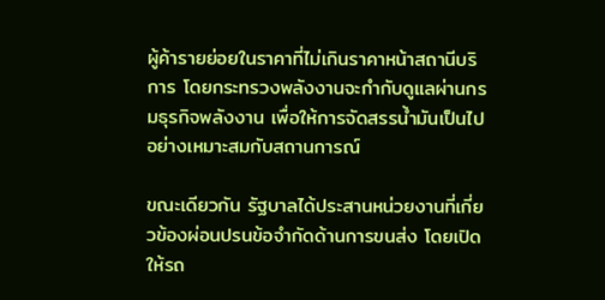ผู้ค้ารายย่อยในราคาที่ไม่เกินราคาหน้าสถานีบริการ โดยกระทรวงพลังงานจะกำกับดูแลผ่านกรมธุรกิจพลังงาน เพื่อให้การจัดสรรน้ำมันเป็นไปอย่างเหมาะสมกับสถานการณ์

ขณะเดียวกัน รัฐบาลได้ประสานหน่วยงานที่เกี่ยวข้องผ่อนปรนข้อจำกัดด้านการขนส่ง โดยเปิดให้รถ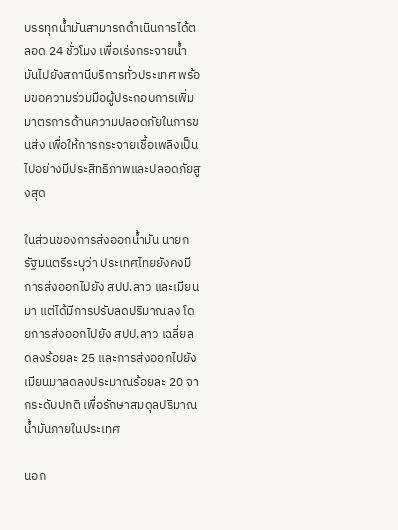บรรทุกน้ำมันสามารถดำเนินการได้ตลอด 24 ชั่วโมง เพื่อเร่งกระจายน้ำมันไปยังสถานีบริการทั่วประเทศ พร้อมขอความร่วมมือผู้ประกอบการเพิ่มมาตรการด้านความปลอดภัยในการขนส่ง เพื่อให้การกระจายเชื้อเพลิงเป็นไปอย่างมีประสิทธิภาพและปลอดภัยสูงสุด

ในส่วนของการส่งออกน้ำมัน นายกรัฐมนตรีระบุว่า ประเทศไทยยังคงมีการส่งออกไปยัง สปป.ลาว และเมียนมา แต่ได้มีการปรับลดปริมาณลง โดยการส่งออกไปยัง สปป.ลาว เฉลี่ยลดลงร้อยละ 25 และการส่งออกไปยังเมียนมาลดลงประมาณร้อยละ 20 จากระดับปกติ เพื่อรักษาสมดุลปริมาณน้ำมันภายในประเทศ

นอก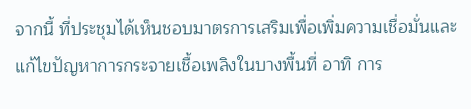จากนี้ ที่ประชุมได้เห็นชอบมาตรการเสริมเพื่อเพิ่มความเชื่อมั่นและแก้ไขปัญหาการกระจายเชื้อเพลิงในบางพื้นที่ อาทิ การ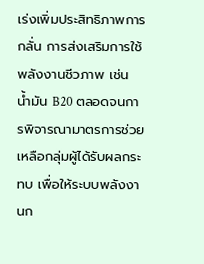เร่งเพิ่มประสิทธิภาพการกลั่น การส่งเสริมการใช้พลังงานชีวภาพ เช่น น้ำมัน B20 ตลอดจนการพิจารณามาตรการช่วยเหลือกลุ่มผู้ได้รับผลกระทบ เพื่อให้ระบบพลังงานก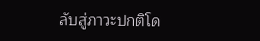ลับสู่ภาวะปกติโด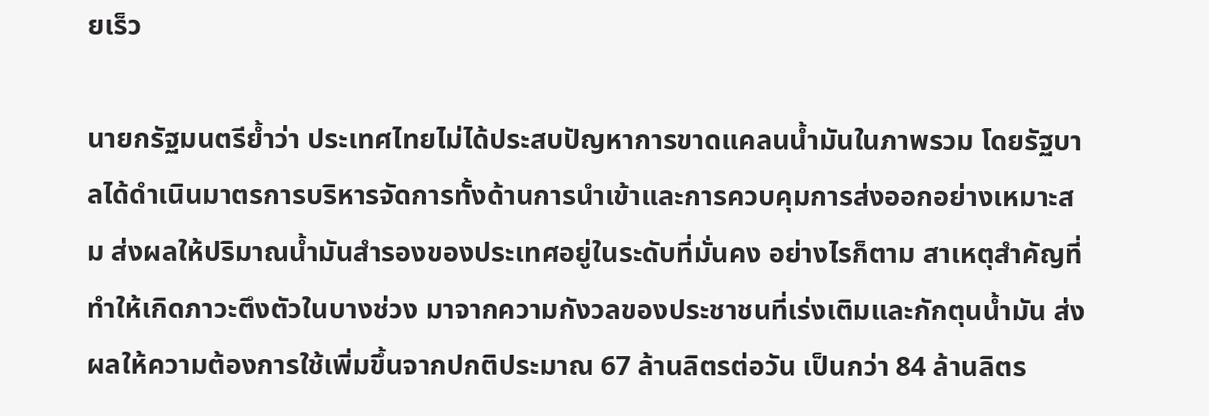ยเร็ว

นายกรัฐมนตรีย้ำว่า ประเทศไทยไม่ได้ประสบปัญหาการขาดแคลนน้ำมันในภาพรวม โดยรัฐบาลได้ดำเนินมาตรการบริหารจัดการทั้งด้านการนำเข้าและการควบคุมการส่งออกอย่างเหมาะสม ส่งผลให้ปริมาณน้ำมันสำรองของประเทศอยู่ในระดับที่มั่นคง อย่างไรก็ตาม สาเหตุสำคัญที่ทำให้เกิดภาวะตึงตัวในบางช่วง มาจากความกังวลของประชาชนที่เร่งเติมและกักตุนน้ำมัน ส่งผลให้ความต้องการใช้เพิ่มขึ้นจากปกติประมาณ 67 ล้านลิตรต่อวัน เป็นกว่า 84 ล้านลิตร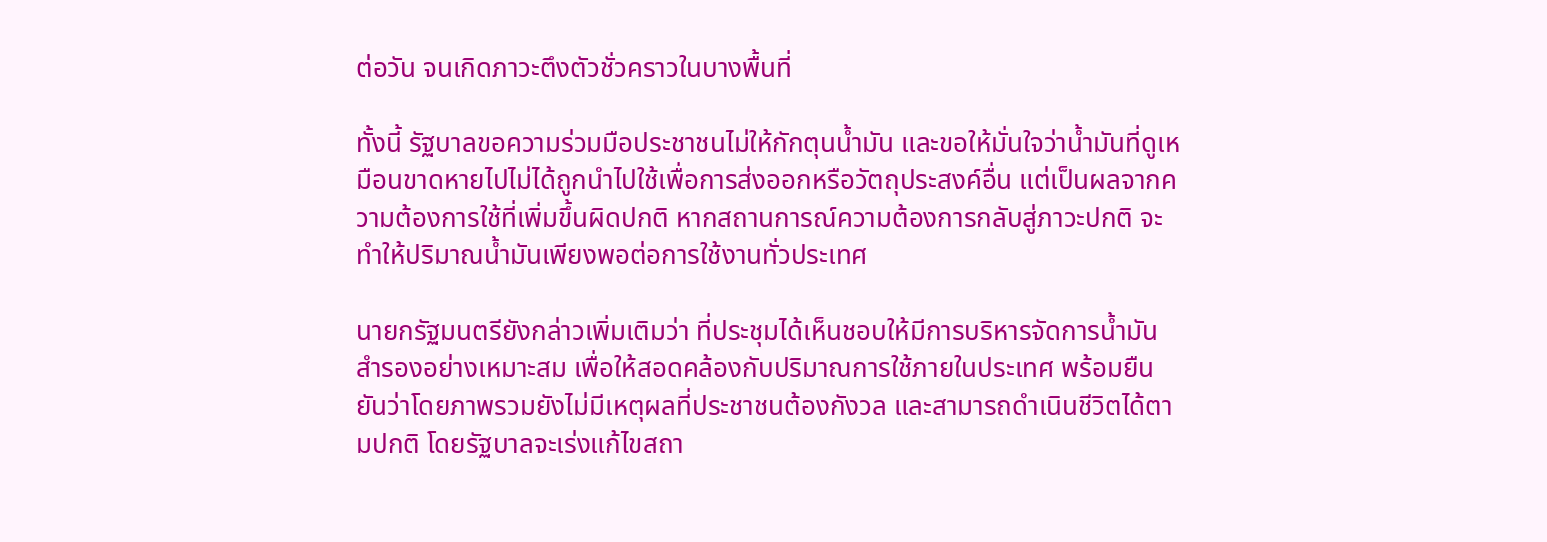ต่อวัน จนเกิดภาวะตึงตัวชั่วคราวในบางพื้นที่

ทั้งนี้ รัฐบาลขอความร่วมมือประชาชนไม่ให้กักตุนน้ำมัน และขอให้มั่นใจว่าน้ำมันที่ดูเหมือนขาดหายไปไม่ได้ถูกนำไปใช้เพื่อการส่งออกหรือวัตถุประสงค์อื่น แต่เป็นผลจากความต้องการใช้ที่เพิ่มขึ้นผิดปกติ หากสถานการณ์ความต้องการกลับสู่ภาวะปกติ จะทำให้ปริมาณน้ำมันเพียงพอต่อการใช้งานทั่วประเทศ

นายกรัฐมนตรียังกล่าวเพิ่มเติมว่า ที่ประชุมได้เห็นชอบให้มีการบริหารจัดการน้ำมันสำรองอย่างเหมาะสม เพื่อให้สอดคล้องกับปริมาณการใช้ภายในประเทศ พร้อมยืนยันว่าโดยภาพรวมยังไม่มีเหตุผลที่ประชาชนต้องกังวล และสามารถดำเนินชีวิตได้ตามปกติ โดยรัฐบาลจะเร่งแก้ไขสถา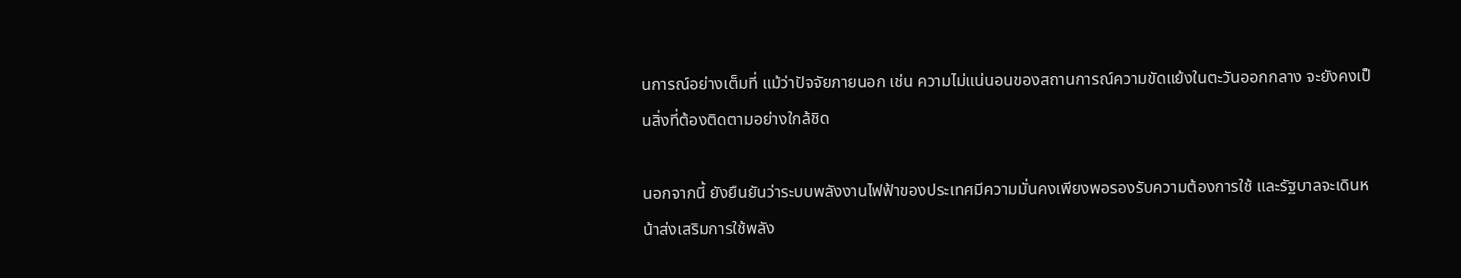นการณ์อย่างเต็มที่ แม้ว่าปัจจัยภายนอก เช่น ความไม่แน่นอนของสถานการณ์ความขัดแย้งในตะวันออกกลาง จะยังคงเป็นสิ่งที่ต้องติดตามอย่างใกล้ชิด

นอกจากนี้ ยังยืนยันว่าระบบพลังงานไฟฟ้าของประเทศมีความมั่นคงเพียงพอรองรับความต้องการใช้ และรัฐบาลจะเดินหน้าส่งเสริมการใช้พลัง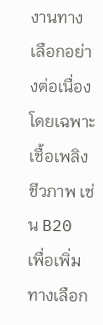งานทางเลือกอย่างต่อเนื่อง โดยเฉพาะเชื้อเพลิงชีวภาพ เช่น B20 เพื่อเพิ่มทางเลือก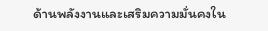ด้านพลังงานและเสริมความมั่นคงใน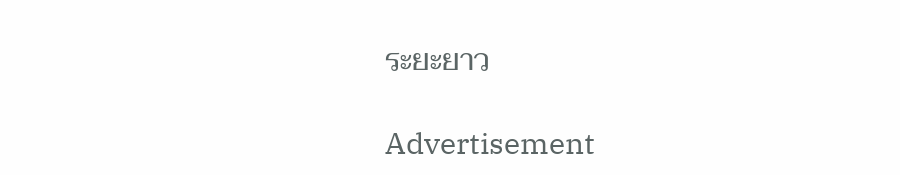ระยะยาว

Advertisement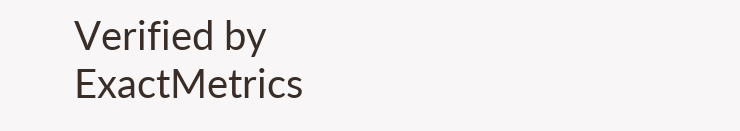Verified by ExactMetrics